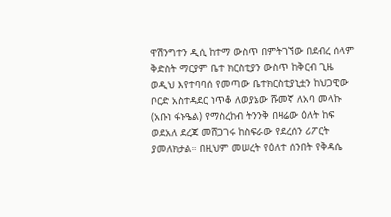ዋሽንግተን ዲሲ ከተማ ውስጥ በምትገኘው በደብረ ሰላም ቅድስት ማርያም ቤተ ክርስቲያን ውስጥ ከቅርብ ጊዜ ወዲህ እየተባባሰ የመጣው ቤተክርስቲያኒቷን ከህጋዊው ቦርድ አስተዳደር ነጥቆ ለወያኔው ሹመኛ ለአባ መላኩ (አቡነ ፋኑዔል) የማስረከብ ትንንቅ በዛሬው ዕለት ከፍ ወደአለ ደረጃ መሸጋገሩ ከስፍራው የደረሰን ሪፖርት ያመለክታል። በዚህም መሠረት የዕለተ ሰንበት የቅዳሴ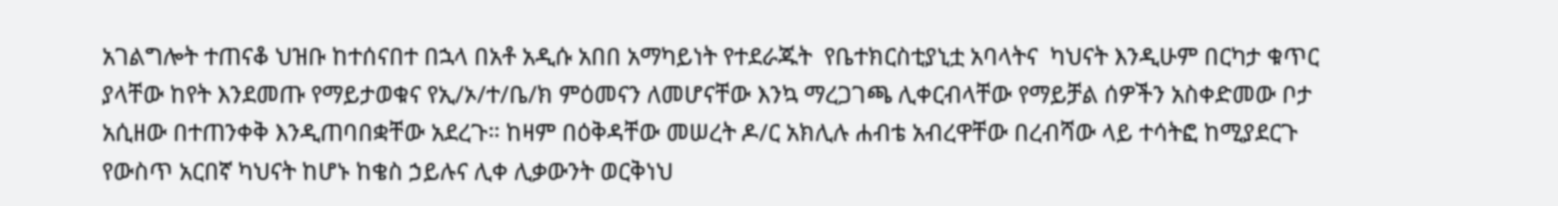አገልግሎት ተጠናቆ ህዝቡ ከተሰናበተ በኋላ በአቶ አዲሱ አበበ አማካይነት የተደራጁት  የቤተክርስቲያኒቷ አባላትና  ካህናት እንዲሁም በርካታ ቁጥር ያላቸው ከየት እንደመጡ የማይታወቁና የኢ/ኦ/ተ/ቤ/ክ ምዕመናን ለመሆናቸው እንኳ ማረጋገጫ ሊቀርብላቸው የማይቻል ሰዎችን አስቀድመው ቦታ አሲዘው በተጠንቀቅ እንዲጠባበቋቸው አደረጉ። ከዛም በዕቅዳቸው መሠረት ዶ/ር አክሊሉ ሐብቴ አብረዋቸው በረብሻው ላይ ተሳትፎ ከሚያደርጉ የውስጥ አርበኛ ካህናት ከሆኑ ከቄስ ኃይሉና ሊቀ ሊቃውንት ወርቅነህ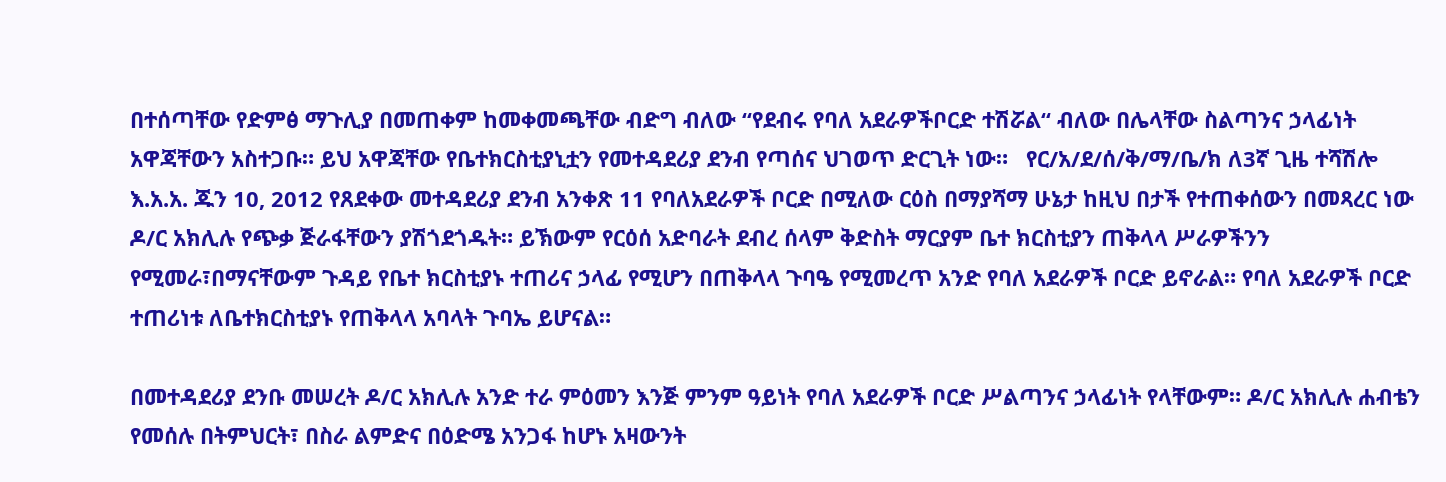በተሰጣቸው የድምፅ ማጉሊያ በመጠቀም ከመቀመጫቸው ብድግ ብለው “የደብሩ የባለ አደራዎችቦርድ ተሽሯል“ ብለው በሌላቸው ስልጣንና ኃላፊነት አዋጃቸውን አስተጋቡ። ይህ አዋጃቸው የቤተክርስቲያኒቷን የመተዳደሪያ ደንብ የጣሰና ህገወጥ ድርጊት ነው።   የር/አ/ደ/ሰ/ቅ/ማ/ቤ/ክ ለ3ኛ ጊዜ ተሻሽሎ  እ.አ.አ. ጁን 10, 2012 የጸደቀው መተዳደሪያ ደንብ አንቀጽ 11 የባለአደራዎች ቦርድ በሚለው ርዕስ በማያሻማ ሁኔታ ከዚህ በታች የተጠቀሰውን በመጻረር ነው ዶ/ር አክሊሉ የጭቃ ጅራፋቸውን ያሽጎደጎዱት። ይኽውም የርዕሰ አድባራት ደብረ ሰላም ቅድስት ማርያም ቤተ ክርስቲያን ጠቅላላ ሥራዎችንን የሚመራ፣በማናቸውም ጉዳይ የቤተ ክርስቲያኑ ተጠሪና ኃላፊ የሚሆን በጠቅላላ ጉባዔ የሚመረጥ አንድ የባለ አደራዎች ቦርድ ይኖራል። የባለ አደራዎች ቦርድ ተጠሪነቱ ለቤተክርስቲያኑ የጠቅላላ አባላት ጉባኤ ይሆናል።

በመተዳደሪያ ደንቡ መሠረት ዶ/ር አክሊሉ አንድ ተራ ምዕመን እንጅ ምንም ዓይነት የባለ አደራዎች ቦርድ ሥልጣንና ኃላፊነት የላቸውም። ዶ/ር አክሊሉ ሐብቴን የመሰሉ በትምህርት፣ በስራ ልምድና በዕድሜ አንጋፋ ከሆኑ አዛውንት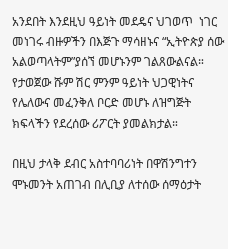አንደበት እንደዚህ ዓይነት መደዴና ህገወጥ  ነገር መነገሩ ብዙዎችን በእጅጉ ማሳዘኑና “ኢትዮጵያ ሰው አልወጣላትም”ያሰኘ መሆኑንም ገልጸውልናል።  የታወጀው ሹም ሽር ምንም ዓይነት ህጋዊነትና የሌለውና መፈንቅለ ቦርድ መሆኑ ለዝግጅት ክፍላችን የደረሰው ሪፖርት ያመልክታል።

በዚህ ታላቅ ደብር አስተባባሪነት በዋሽንግተን ሞኑመንት አጠገብ በሊቢያ ለተሰው ሰማዕታት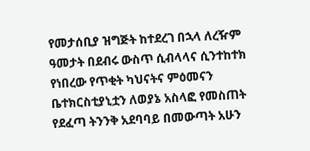የመታሰቢያ ዝግጅት ከተደረገ በኋላ ለረዥም ዓመታት በደብሩ ውስጥ ሲብላላና ሲንተከተክ የነበረው የጥቂት ካህናትና ምዕመናን ቤተክርስቲያኒቷን ለወያኔ አስላፎ የመስጠት  የደፈጣ ትንንቅ አደባባይ በመውጣት አሁን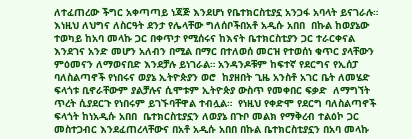ለተፈጠረው ችግር አቀጣጣይ ነጃጅ እንደሆነ የቤተክርስቲያኗ አንጋፋ አባላት ይናገራሉ። እነዚህ ለህግና ለስርዓት ደንታ የሌላቸው ግለሰቦችበአቶ አዲሱ አበበ  በኩል ከወያኔው ተወካይ ከአባ መላኩ ጋር በቀጥታ የሚሰሩና ከእናት ቤተክርስቲያን ጋር ተራርቀናል እንደገና አንድ መሆን አለብን በሚል በማር በተለወሰ መርዝ የተወሰነ ቁጥር ያላቸውን ምዕመናን ለማወናበድ እንደቻሉ ይነገራል። አንዳንዶቹም ከፍተኛ የደርግና የኢሰፓ ባለስልጣኖች የነበሩና ወያኔ ኢትዮጵያን ወሮ  ከያዘበት ጊዜ አንስቶ አገር ቤት ለመሄድ ፍላጎቱ ቢኖራቸውም ያልቻሉና ሲሞቱም ኢትዮጵያ ውስጥ የመቀበር ፍቃድ  ለማግኘት ጥረት ሲያደርጉ የነበሩም ይገኙባቸዋል ተብሏል።  የነዚህ የቀድሞ የደርግ ባለስልጣኖች  ፍላጎት ከነአዲሱ አበበ  ቤተክርስቲያኗን ለወያኔ በጉቦ መልክ የማቅረብ ተልዕኮ ጋር መስተጋብር እንደፈጠረላቸውና በአቶ አዲሱ አበበ በኩል ቤተክርስቲያኗን በአባ መላኩ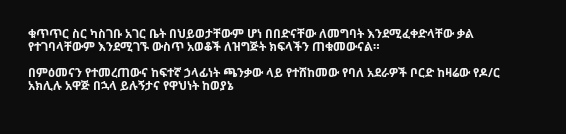ቁጥጥር ስር ካስገቡ አገር ቤት በህይወታቸውም ሆነ በበድናቸው ለመግባት እንደሚፈቀድላቸው ቃል የተገባላቸውም እንደሚገኙ ውስጥ አወቆች ለዝግጅት ክፍላችን ጠቁመውናል።

በምዕመናን የተመረጠውና ከፍተኛ ኃላፊነት ጫንቃው ላይ የተሸከመው የባለ አደራዎች ቦርድ ከዛሬው የዶ/ር አክሊሉ አዋጅ በኋላ ይሉኝታና የዋህነት ከወያኔ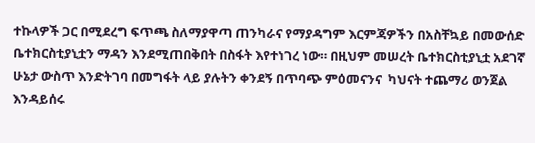ተኩላዎች ጋር በሚደረግ ፍጥጫ ስለማያዋጣ ጠንካራና የማያዳግም እርምጃዎችን በአስቸኳይ በመውሰድ ቤተክርስቲያኒቷን ማዳን እንደሚጠበቅበት በስፋት እየተነገረ ነው። በዚህም መሠረት ቤተክርስቲያኒቷ አደገኛ ሁኔታ ውስጥ እንድትገባ በመግፋት ላይ ያሉትን ቀንደኝ በጥባጭ ምዕመናንና  ካህናት ተጨማሪ ወንጀል እንዳይሰሩ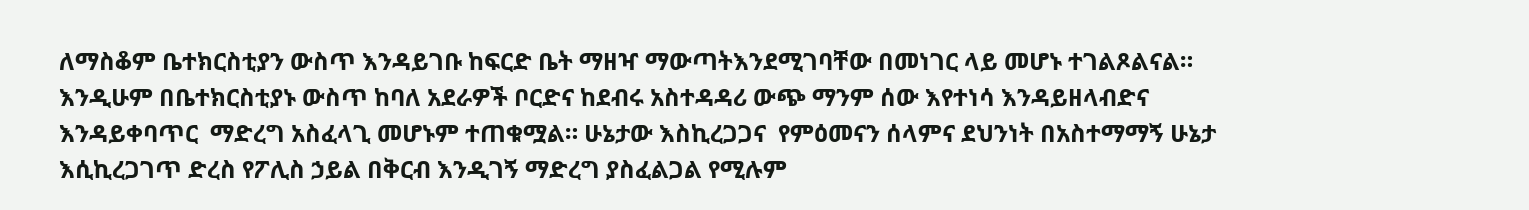ለማስቆም ቤተክርስቲያን ውስጥ እንዳይገቡ ከፍርድ ቤት ማዘዣ ማውጣትእንደሚገባቸው በመነገር ላይ መሆኑ ተገልጾልናል። እንዲሁም በቤተክርስቲያኑ ውስጥ ከባለ አደራዎች ቦርድና ከደብሩ አስተዳዳሪ ውጭ ማንም ሰው እየተነሳ እንዳይዘላብድና  እንዳይቀባጥር  ማድረግ አስፈላጊ መሆኑም ተጠቁሟል። ሁኔታው እስኪረጋጋና  የምዕመናን ሰላምና ደህንነት በአስተማማኝ ሁኔታ እሲኪረጋገጥ ድረስ የፖሊስ ኃይል በቅርብ እንዲገኝ ማድረግ ያስፈልጋል የሚሉም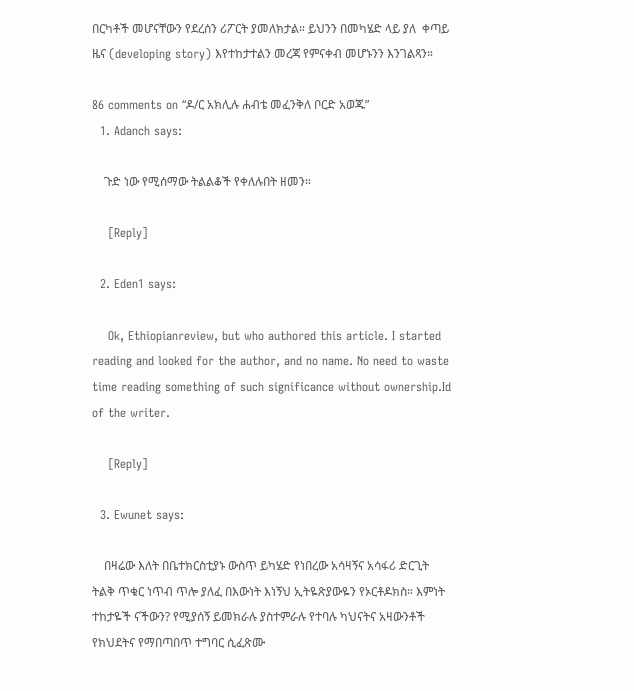በርካቶች መሆናቸውን የደረሰን ሪፖርት ያመለክታል። ይህንን በመካሄድ ላይ ያለ  ቀጣይ ዜና (developing story) እየተከታተልን መረጃ የምናቀብ መሆኑንን እንገልጻን።

86 comments on “ዶ/ር አክሊሉ ሐብቴ መፈንቅለ ቦርድ አወጁ”
  1. Adanch says:

    ጉድ ነው የሚሰማው ትልልቆች የቀለሉበት ዘመን።

    [Reply]

  2. Eden1 says:

    Ok, Ethiopianreview, but who authored this article. I started reading and looked for the author, and no name. No need to waste time reading something of such significance without ownership.Id of the writer.

    [Reply]

  3. Ewunet says:

    በዛሬው እለት በቤተክርስቲያኑ ውስጥ ይካሄድ የነበረው አሳዛኝና አሳፋሪ ድርጊት ትልቅ ጥቁር ነጥብ ጥሎ ያለፈ በእውነት እነኝህ ኢትዬጽያውዬን የኦርቶዶክስ። እምነት ተከታዬች ናችውን? የሚያሰኝ ይመክራሉ ያስተምራሉ የተባሉ ካህናትና አዛውንቶች የክህደትና የማበጣበጥ ተግባር ሲፈጽሙ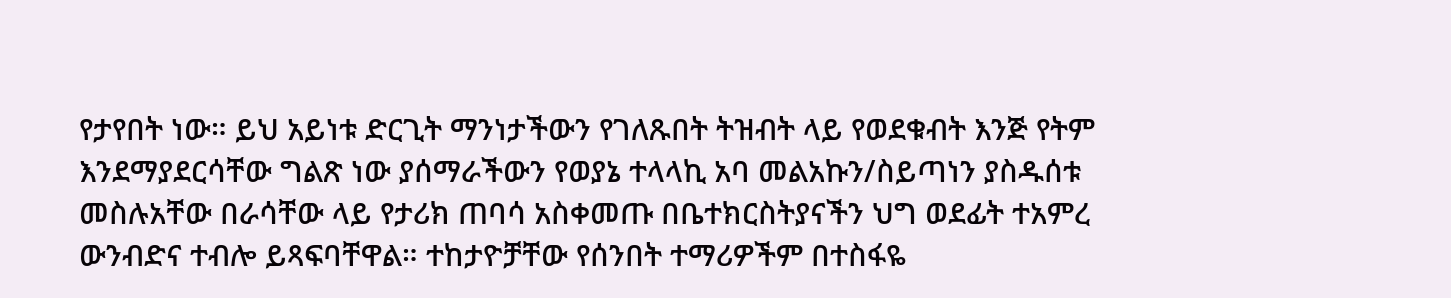የታየበት ነው። ይህ አይነቱ ድርጊት ማንነታችውን የገለጹበት ትዝብት ላይ የወደቁብት እንጅ የትም እንደማያደርሳቸው ግልጽ ነው ያሰማራችውን የወያኔ ተላላኪ አባ መልአኩን/ስይጣነን ያስዱሰቱ መስሉአቸው በራሳቸው ላይ የታሪክ ጠባሳ አስቀመጡ በቤተክርስትያናችን ህግ ወደፊት ተአምረ ውንብድና ተብሎ ይጻፍባቸዋል። ተከታዮቻቸው የሰንበት ተማሪዎችም በተስፋዬ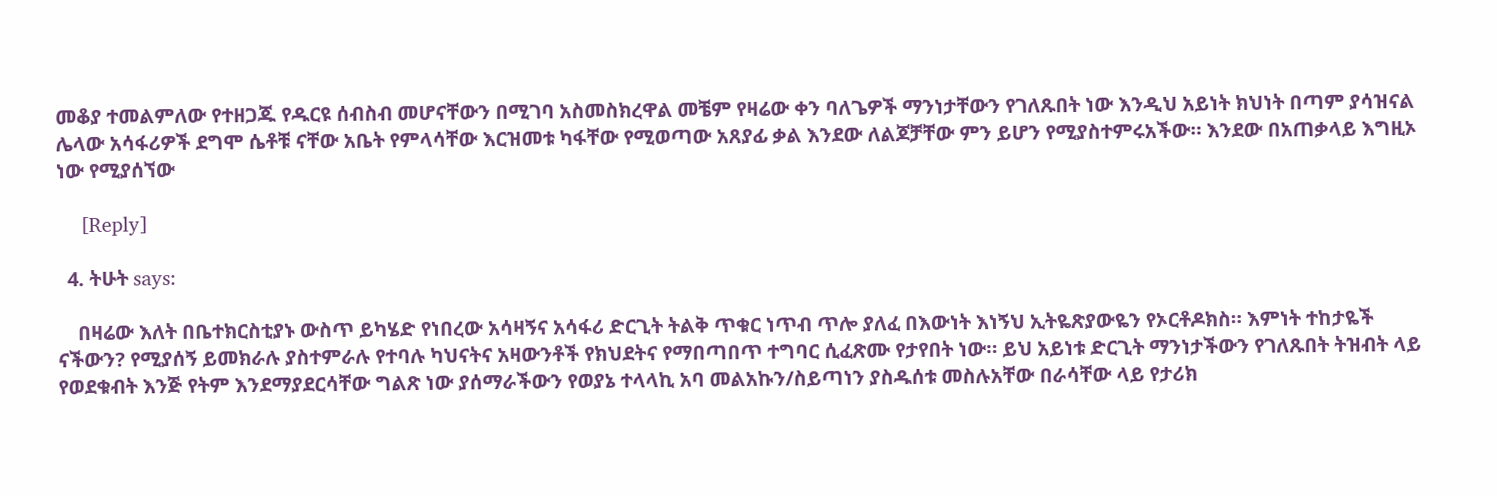መቆያ ተመልምለው የተዘጋጁ የዱርዩ ሰብስብ መሆናቸውን በሚገባ አስመስክረዋል መቼም የዛሬው ቀን ባለጌዎች ማንነታቸውን የገለጹበት ነው እንዲህ አይነት ክህነት በጣም ያሳዝናል ሌላው አሳፋሪዎች ደግሞ ሴቶቹ ናቸው አቤት የምላሳቸው እርዝመቱ ካፋቸው የሚወጣው አጸያፊ ቃል እንደው ለልጆቻቸው ምን ይሆን የሚያስተምሩአችው። እንደው በአጠቃላይ እግዚኦ ነው የሚያሰኘው

    [Reply]

  4. ትሁት says:

    በዛሬው እለት በቤተክርስቲያኑ ውስጥ ይካሄድ የነበረው አሳዛኝና አሳፋሪ ድርጊት ትልቅ ጥቁር ነጥብ ጥሎ ያለፈ በእውነት እነኝህ ኢትዬጽያውዬን የኦርቶዶክስ። እምነት ተከታዬች ናችውን? የሚያሰኝ ይመክራሉ ያስተምራሉ የተባሉ ካህናትና አዛውንቶች የክህደትና የማበጣበጥ ተግባር ሲፈጽሙ የታየበት ነው። ይህ አይነቱ ድርጊት ማንነታችውን የገለጹበት ትዝብት ላይ የወደቁብት እንጅ የትም እንደማያደርሳቸው ግልጽ ነው ያሰማራችውን የወያኔ ተላላኪ አባ መልአኩን/ስይጣነን ያስዱሰቱ መስሉአቸው በራሳቸው ላይ የታሪክ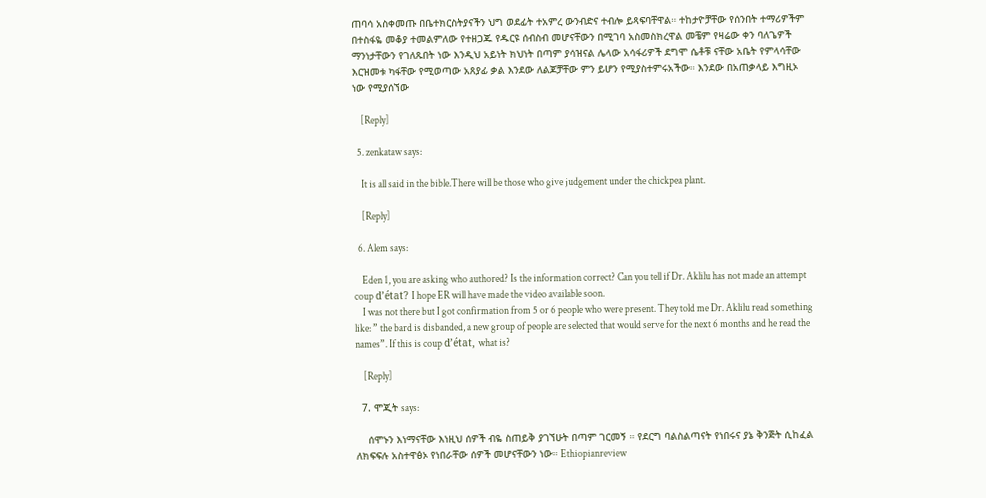ጠባሳ አስቀመጡ በቤተክርስትያናችን ህግ ወደፊት ተአምረ ውንብድና ተብሎ ይጻፍባቸዋል። ተከታዮቻቸው የሰንበት ተማሪዎችም በተስፋዬ መቆያ ተመልምለው የተዘጋጁ የዱርዩ ሰብስብ መሆናቸውን በሚገባ አስመስክረዋል መቼም የዛሬው ቀን ባለጌዎች ማንነታቸውን የገለጹበት ነው እንዲህ አይነት ክህነት በጣም ያሳዝናል ሌላው አሳፋሪዎች ደግሞ ሴቶቹ ናቸው አቤት የምላሳቸው እርዝመቱ ካፋቸው የሚወጣው አጸያፊ ቃል እንደው ለልጆቻቸው ምን ይሆን የሚያስተምሩአችው። እንደው በአጠቃላይ እግዚኦ ነው የሚያሰኘው

    [Reply]

  5. zenkataw says:

    It is all said in the bible.There will be those who give judgement under the chickpea plant.

    [Reply]

  6. Alem says:

    Eden 1, you are asking who authored? Is the information correct? Can you tell if Dr. Aklilu has not made an attempt coup d’état? I hope ER will have made the video available soon.
    I was not there but I got confirmation from 5 or 6 people who were present. They told me Dr. Aklilu read something like: ” the bard is disbanded, a new group of people are selected that would serve for the next 6 months and he read the names”. If this is coup d’état, what is?

    [Reply]

  7. ሞጂት says:

    ሰሞኑን እነማናቸው እነዚህ ሰዎች ብዬ ስጠይቅ ያገኘሁት በጣም ገርመኝ ። የደርግ ባልስልጣናት የነበሩና ያኔ ቅንጅት ሲከፈል ለክፍፍሉ አስተዋፅኦ የነበራቸው ሰዎች መሆናቸውን ነው። Ethiopianreview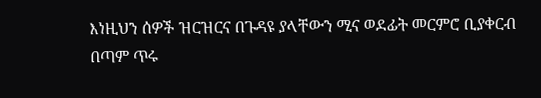እነዚህን ሰዎች ዝርዝርና በጉዳዩ ያላቸውን ሚና ወደፊት መርምሮ ቢያቀርብ በጣም ጥሩ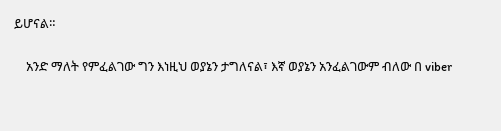ይሆናል።

    አንድ ማለት የምፈልገው ግን እነዚህ ወያኔን ታግለናል፣ እኛ ወያኔን አንፈልገውም ብለው በ viber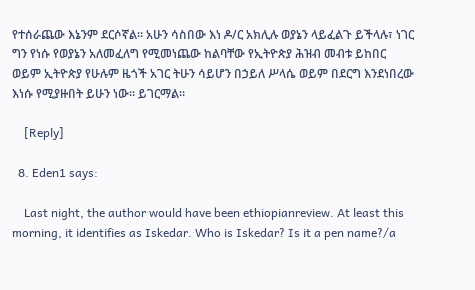የተሰራጨው እኔንም ደርሶኛል። አሁን ሳስበው እነ ዶ/ር አክሊሉ ወያኔን ላይፈልጉ ይችላሉ፣ ነገር ግን የነሱ የወያኔን አለመፈለግ የሚመነጨው ከልባቸው የኢትዮጵያ ሕዝብ መብቱ ይከበር ወይም ኢትዮጵያ የሁሉም ዜጎች አገር ትሁን ሳይሆን በኃይለ ሥላሴ ወይም በደርግ እንደነበረው እነሱ የሚያዙበት ይሁን ነው። ይገርማል።

    [Reply]

  8. Eden1 says:

    Last night, the author would have been ethiopianreview. At least this morning, it identifies as Iskedar. Who is Iskedar? Is it a pen name?/a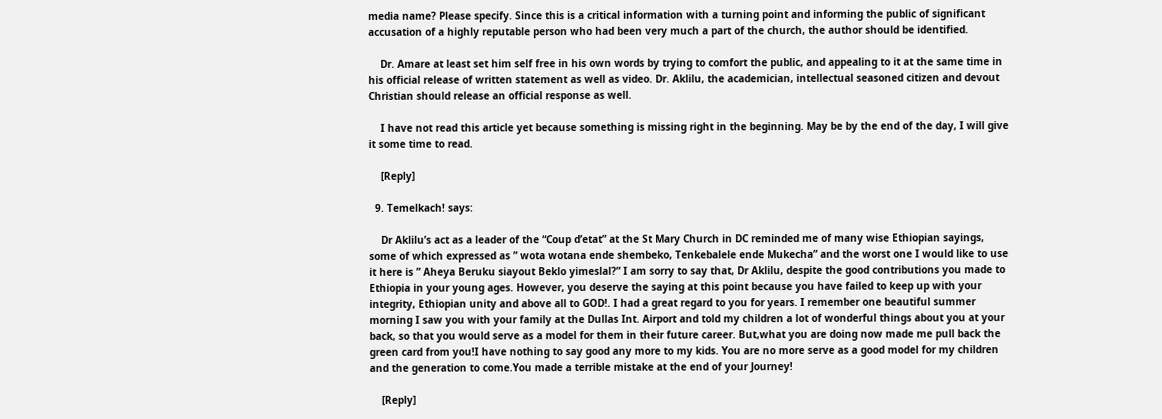media name? Please specify. Since this is a critical information with a turning point and informing the public of significant accusation of a highly reputable person who had been very much a part of the church, the author should be identified.

    Dr. Amare at least set him self free in his own words by trying to comfort the public, and appealing to it at the same time in his official release of written statement as well as video. Dr. Aklilu, the academician, intellectual seasoned citizen and devout Christian should release an official response as well.

    I have not read this article yet because something is missing right in the beginning. May be by the end of the day, I will give it some time to read.

    [Reply]

  9. Temelkach! says:

    Dr Aklilu’s act as a leader of the “Coup d’etat” at the St Mary Church in DC reminded me of many wise Ethiopian sayings, some of which expressed as ” wota wotana ende shembeko, Tenkebalele ende Mukecha” and the worst one I would like to use it here is ” Aheya Beruku siayout Beklo yimeslal?” I am sorry to say that, Dr Aklilu, despite the good contributions you made to Ethiopia in your young ages. However, you deserve the saying at this point because you have failed to keep up with your integrity, Ethiopian unity and above all to GOD!. I had a great regard to you for years. I remember one beautiful summer morning I saw you with your family at the Dullas Int. Airport and told my children a lot of wonderful things about you at your back, so that you would serve as a model for them in their future career. But,what you are doing now made me pull back the green card from you!I have nothing to say good any more to my kids. You are no more serve as a good model for my children and the generation to come.You made a terrible mistake at the end of your Journey!

    [Reply]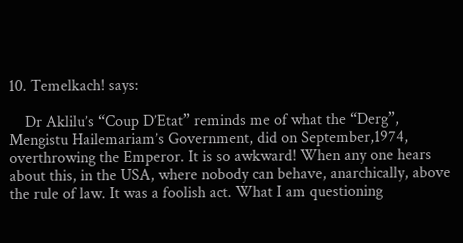10. Temelkach! says:

    Dr Aklilu’s “Coup D’Etat” reminds me of what the “Derg”, Mengistu Hailemariam’s Government, did on September,1974, overthrowing the Emperor. It is so awkward! When any one hears about this, in the USA, where nobody can behave, anarchically, above the rule of law. It was a foolish act. What I am questioning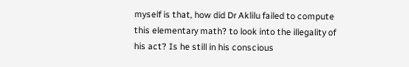myself is that, how did Dr Aklilu failed to compute this elementary math? to look into the illegality of his act? Is he still in his conscious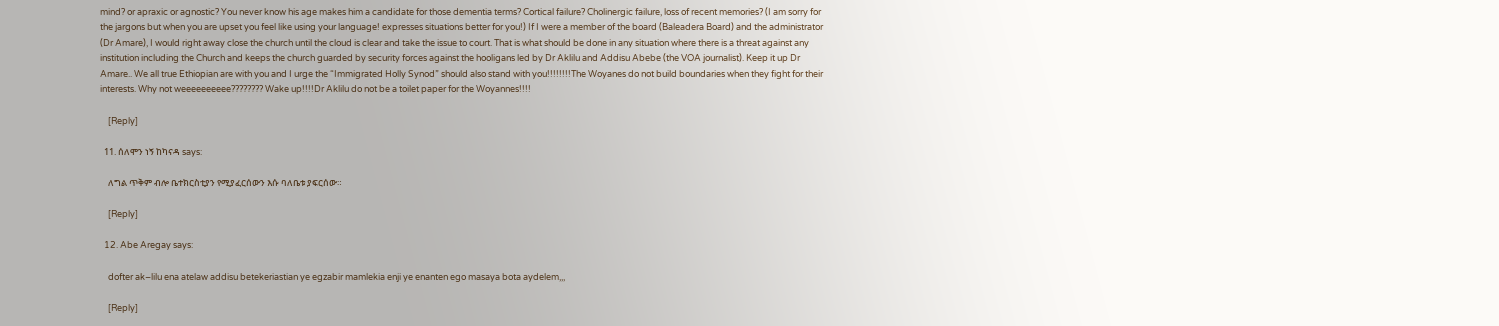mind? or apraxic or agnostic? You never know his age makes him a candidate for those dementia terms? Cortical failure? Cholinergic failure, loss of recent memories? (I am sorry for the jargons but when you are upset you feel like using your language! expresses situations better for you!) If I were a member of the board (Baleadera Board) and the administrator (Dr Amare), I would right away close the church until the cloud is clear and take the issue to court. That is what should be done in any situation where there is a threat against any institution including the Church and keeps the church guarded by security forces against the hooligans led by Dr Aklilu and Addisu Abebe (the VOA journalist). Keep it up Dr Amare.. We all true Ethiopian are with you and I urge the “Immigrated Holly Synod” should also stand with you!!!!!!!!The Woyanes do not build boundaries when they fight for their interests. Why not weeeeeeeeee???????? Wake up!!!!Dr Aklilu do not be a toilet paper for the Woyannes!!!!

    [Reply]

  11. ሰለሞን ነኝ ከካናዳ says:

    ለግል ጥቅም ብሎ ቤተክርስቲያን የሚያፈርሰውን እሱ ባለቤቱ ያፍርሰው።

    [Reply]

  12. Abe Aregay says:

    dofter ak–lilu ena atelaw addisu betekeriastian ye egzabir mamlekia enji ye enanten ego masaya bota aydelem,,,

    [Reply]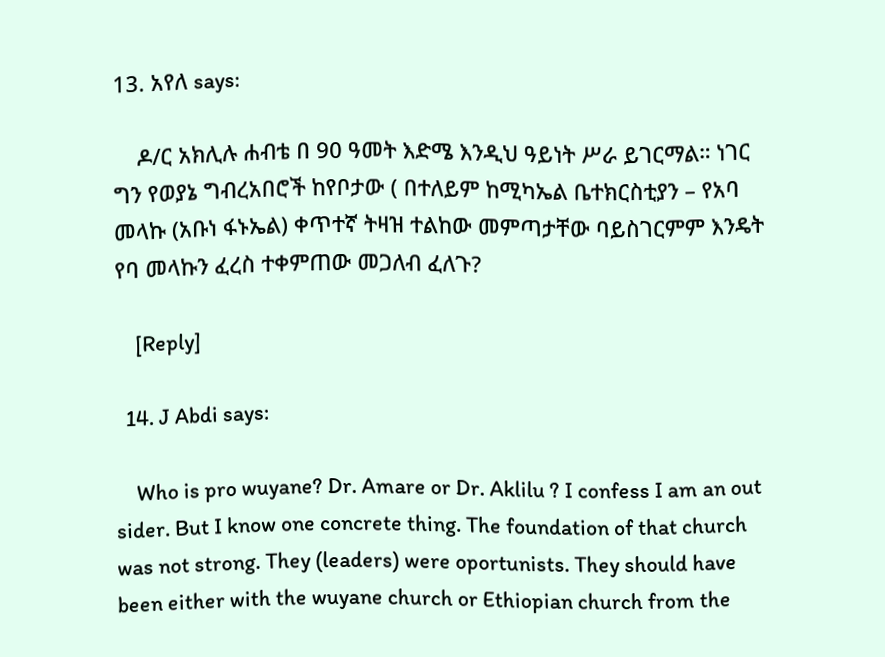13. አየለ says:

    ዶ/ር አክሊሉ ሐብቴ በ 90 ዓመት እድሜ እንዲህ ዓይነት ሥራ ይገርማል። ነገር ግን የወያኔ ግብረአበሮች ከየቦታው ( በተለይም ከሚካኤል ቤተክርስቲያን – የአባ መላኩ (አቡነ ፋኑኤል) ቀጥተኛ ትዛዝ ተልከው መምጣታቸው ባይስገርምም እንዴት የባ መላኩን ፈረስ ተቀምጠው መጋለብ ፈለጉ?

    [Reply]

  14. J Abdi says:

    Who is pro wuyane? Dr. Amare or Dr. Aklilu ? I confess I am an out sider. But I know one concrete thing. The foundation of that church was not strong. They (leaders) were oportunists. They should have been either with the wuyane church or Ethiopian church from the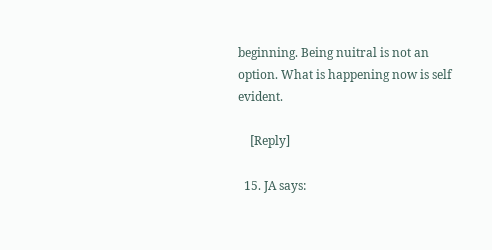beginning. Being nuitral is not an option. What is happening now is self evident.

    [Reply]

  15. JA says: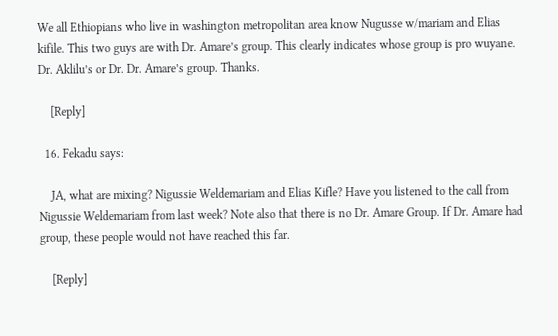We all Ethiopians who live in washington metropolitan area know Nugusse w/mariam and Elias kifile. This two guys are with Dr. Amare’s group. This clearly indicates whose group is pro wuyane. Dr. Aklilu’s or Dr. Dr. Amare’s group. Thanks.

    [Reply]

  16. Fekadu says:

    JA, what are mixing? Nigussie Weldemariam and Elias Kifle? Have you listened to the call from Nigussie Weldemariam from last week? Note also that there is no Dr. Amare Group. If Dr. Amare had group, these people would not have reached this far.

    [Reply]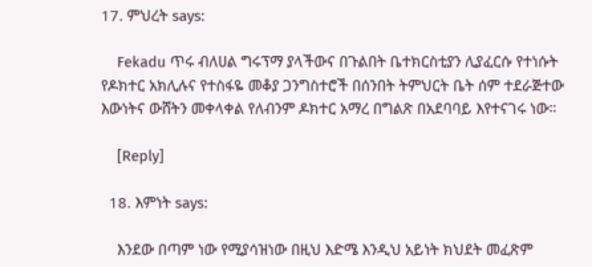17. ምህረት says:

    Fekadu ጥሩ ብለሀል ግሩፕማ ያላችውና በጉልበት ቤተክርስቲያን ሊያፈርሱ የተነሱት የዶክተር አክሊሉና የተስፋዬ መቆያ ጋንግስተሮች በሰንበት ትምህርት ቤት ሰም ተደራጅተው እውነትና ውሸትን መቀላቀል የለብንም ዶክተር አማረ በግልጽ በአደባባይ እየተናገሩ ነው።

    [Reply]

  18. እምነት says:

    እንደው በጣም ነው የሚያሳዝነው በዚህ እድሜ እንዲህ አይነት ክህደት መፈጽም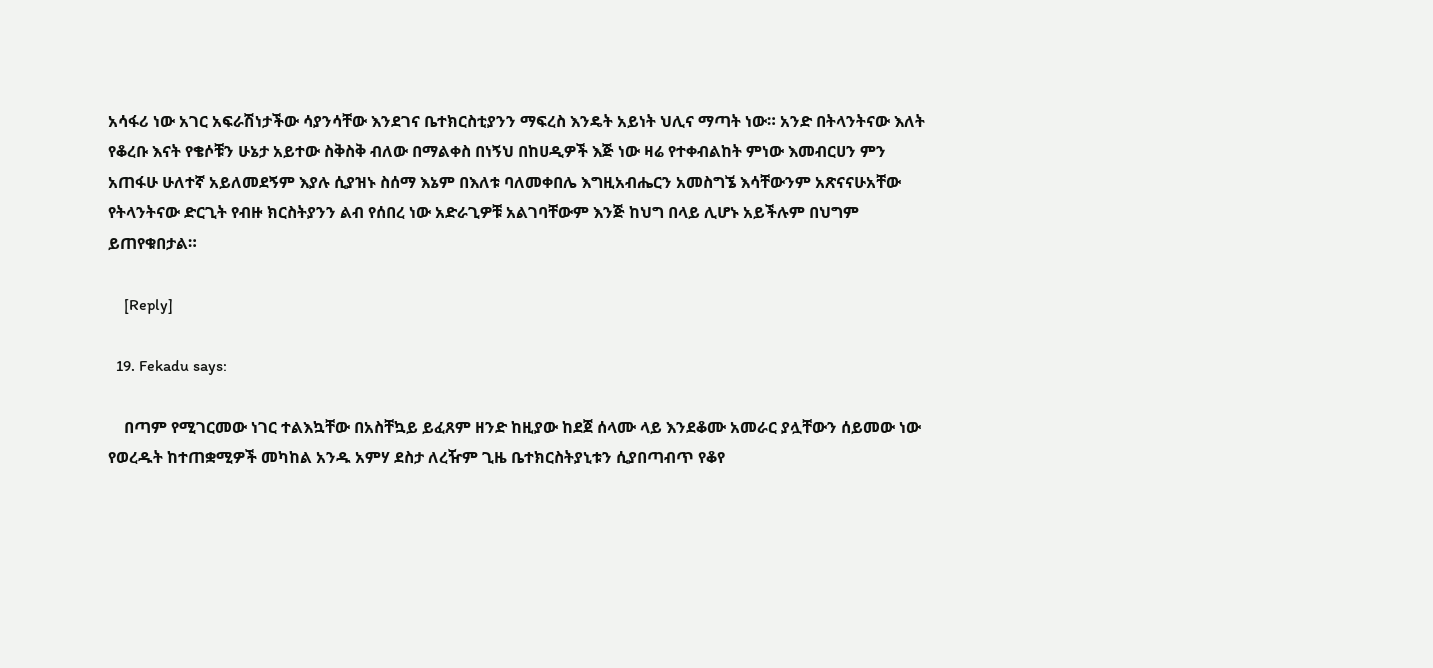አሳፋሪ ነው አገር አፍራሽነታችው ሳያንሳቸው እንደገና ቤተክርስቲያንን ማፍረስ እንዴት አይነት ህሊና ማጣት ነው። አንድ በትላንትናው እለት የቆረቡ እናት የቄሶቹን ሁኔታ አይተው ስቅስቅ ብለው በማልቀስ በነኝህ በከሀዲዎች እጅ ነው ዛሬ የተቀብልከት ምነው እመብርሀን ምን አጠፋሁ ሁለተኛ አይለመደኝም እያሉ ሲያዝኑ ስሰማ እኔም በእለቱ ባለመቀበሌ እግዚአብሔርን አመስግኜ እሳቸውንም አጽናናሁአቸው የትላንትናው ድርጊት የብዙ ክርስትያንን ልብ የሰበረ ነው አድራጊዎቹ አልገባቸውም እንጅ ከህግ በላይ ሊሆኑ አይችሉም በህግም ይጠየቁበታል።

    [Reply]

  19. Fekadu says:

    በጣም የሚገርመው ነገር ተልእኳቸው በአስቸኳይ ይፈጸም ዘንድ ከዚያው ከደጀ ሰላሙ ላይ እንደቆሙ አመራር ያሏቸውን ሰይመው ነው የወረዱት ከተጠቋሚዎች መካከል አንዱ አምሃ ደስታ ለረዥም ጊዜ ቤተክርስትያኒቱን ሲያበጣብጥ የቆየ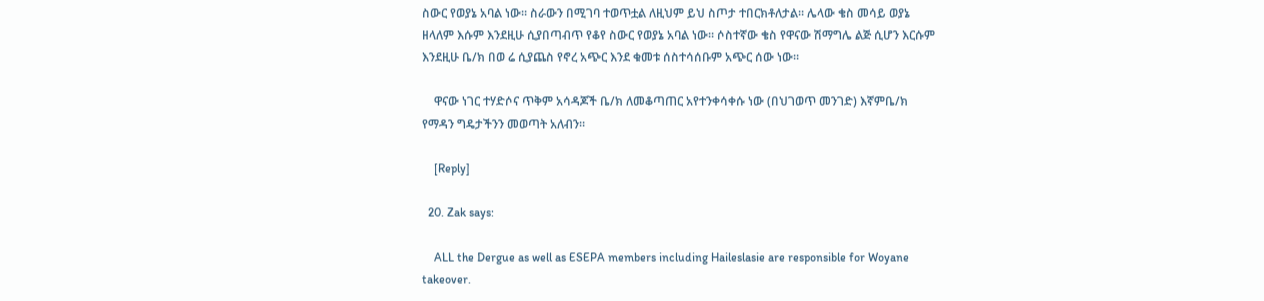ስውር የወያኔ አባል ነው። ስራውን በሚገባ ተወጥቷል ለዚህም ይህ ስጦታ ተበርክቶለታል። ሌላው ቄስ መሳይ ወያኔ ዘላለም እሱም እንደዚሁ ሲያበጣብጥ የቆየ ስውር የወያኔ አባል ነው። ሶስተኛው ቄስ የዋናው ሽማግሌ ልጅ ሲሆን እርሱም እንደዚሁ ቤ/ክ በወ ሬ ሲያጨስ የኖረ አጭር እንደ ቁመቱ ሰስተሳሰቡም አጭር ሰው ነው።

    ዋናው ነገር ተሃድሶና ጥቅም አሳዳጆች ቤ/ክ ለመቆጣጠር አየተንቀሳቀሱ ነው (በህገወጥ መንገድ) እኛምቤ/ክ የማዳን ግዴታችንን መወጣት አለብን።

    [Reply]

  20. Zak says:

    ALL the Dergue as well as ESEPA members including Haileslasie are responsible for Woyane takeover.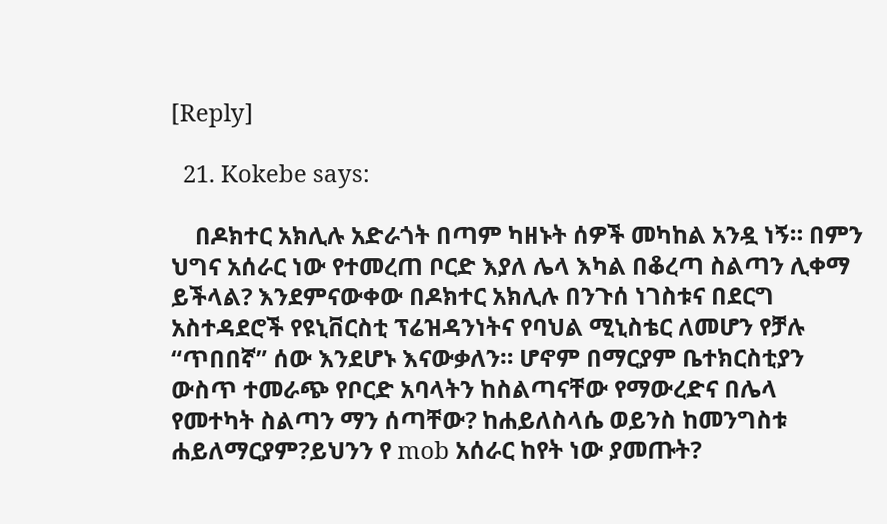[Reply]

  21. Kokebe says:

    በዶክተር አክሊሉ አድራጎት በጣም ካዘኑት ሰዎች መካከል አንዷ ነኝ። በምን ህግና አሰራር ነው የተመረጠ ቦርድ እያለ ሌላ እካል በቆረጣ ስልጣን ሊቀማ ይችላል? እንደምናውቀው በዶክተር አክሊሉ በንጉሰ ነገስቱና በደርግ አስተዳደሮች የዩኒቨርስቲ ፕሬዝዳንነትና የባህል ሚኒስቴር ለመሆን የቻሉ “ጥበበኛ” ሰው እንደሆኑ እናውቃለን። ሆኖም በማርያም ቤተክርስቲያን ውስጥ ተመራጭ የቦርድ አባላትን ከስልጣናቸው የማውረድና በሌላ የመተካት ስልጣን ማን ሰጣቸው? ከሐይለስላሴ ወይንስ ከመንግስቱ ሐይለማርያም?ይህንን የ mob አሰራር ከየት ነው ያመጡት?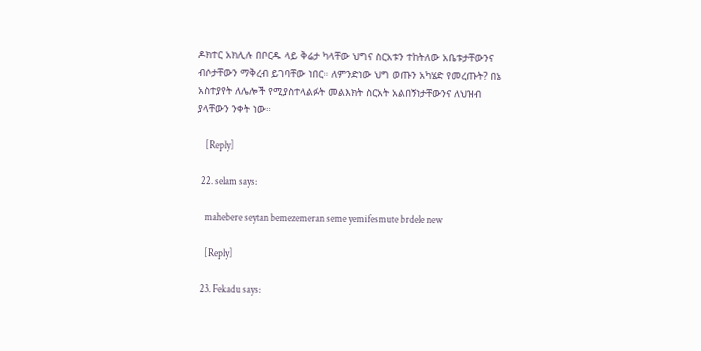ዶክተር አክሊሉ በቦርዱ ላይ ቅሬታ ካላቸው ህግና ስርአቱን ተከትለው አቤቱታቸውንና ብሶታቸውን ማቅረብ ይገባቸው ነበር። ለምንድነው ህግ ወጡን አካሄድ የመረጡት? በኔ አስተያየት ለሌሎች የሚያስተላልፉት መልእክት ስርአት አልበኝነታቸውንና ለህዝብ ያላቸውን ንቀት ነው።

    [Reply]

  22. selam says:

    mahebere seytan bemezemeran seme yemifesmute brdele new

    [Reply]

  23. Fekadu says: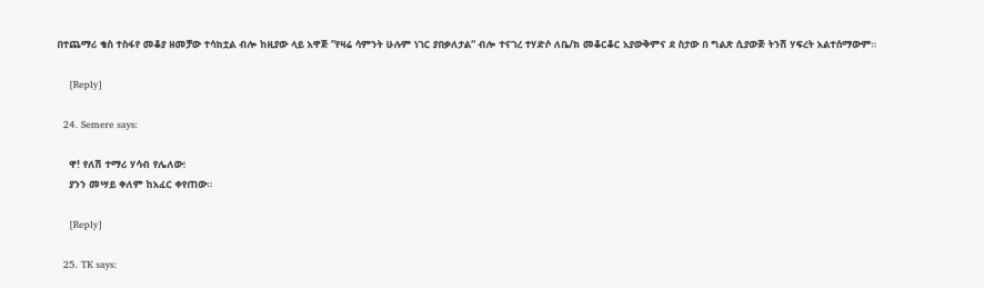በተጨማሪ ቄስ ተስፋየ መቆያ ዘመቻው ተሳክቷል ብሎ ከዚያው ላይ አዋጅ ”የዛሬ ሳምንት ሁሉም ነገር ያበቃለታል“ ብሎ ተናገረ ተሃድሶ ለቤ/ክ መቆርቆር አያውቅምና ደ ስታው በ ግልጽ ሲያውጅ ትንሽ ሃፍረት አልተሰማውም።

    [Reply]

  24. Semere says:

    ዋ! የለሽ ተማሪ ሃሳብ የሌለው፧
    ያንን መሣይ ቀለም ከአፈር ቀየጠው።

    [Reply]

  25. TK says: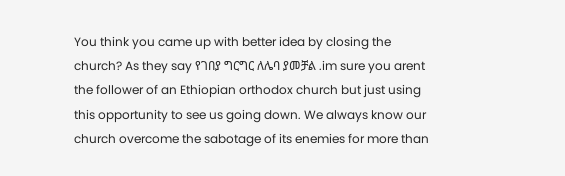You think you came up with better idea by closing the church? As they say የገበያ ግርግር ለሌባ ያመቻል .im sure you arent the follower of an Ethiopian orthodox church but just using this opportunity to see us going down. We always know our church overcome the sabotage of its enemies for more than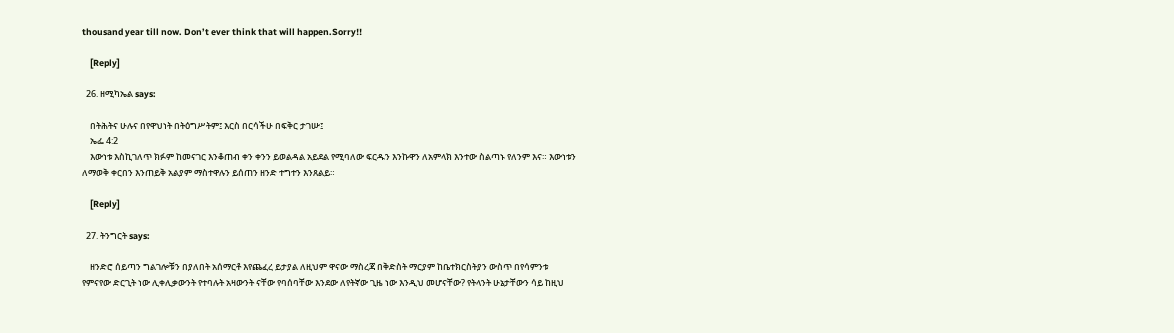thousand year till now. Don’t ever think that will happen.Sorry!!

    [Reply]

  26. ዘሚካኤል says:

    በትሕትና ሁሉና በየዋህነት በትዕግሥትም፤ እርስ በርሳችሁ በፍቅር ታገሡ፤
    ኤፌ 4:2
    እውነቱ እስኪገለጥ ክፉም ከመናገር እንቆጠብ ቀን ቀንን ይወልዳል አይደል የሚባለው ፍርዱን እንኩዋን ለአምላክ እንተው ስልጣኑ የለንም እና። እውነቱን ለማወቅ ቀርበን እንጠይቅ አልያም ማስተዋሉን ይሰጠን ዘንድ ተግተን እንጸልይ።

    [Reply]

  27. ትንግርት says:

    ዘንድሮ ሰይጣን ግልገሎቹን በያለበት አሰማርቶ እየጨፈረ ይታያል ለዚህም ዋናው ማስረጃ በቅድስት ማርያም ከቤተክርስትያን ውስጥ በየሳምንቱ የምናየው ድርጊት ነው ሊቀሊቃውንት የተባሉት አዛውንት ናቸው የባሰባቸው እንደው ለየትኛው ጊዜ ነው እንዲህ መሆናቸው? የትላንት ሁኔታቸውን ሳይ ከዚህ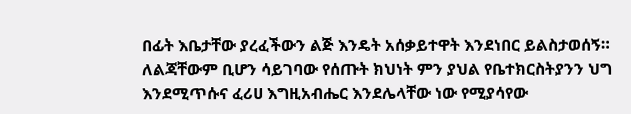በፊት እቤታቸው ያረፈችውን ልጅ እንዴት አሰቃይተዋት እንደነበር ይልስታወሰኝ። ለልጃቸውም ቢሆን ሳይገባው የሰጡት ክህነት ምን ያህል የቤተክርስትያንን ህግ እንደሚጥሱና ፈሪሀ እግዚአብሔር እንደሌላቸው ነው የሚያሳየው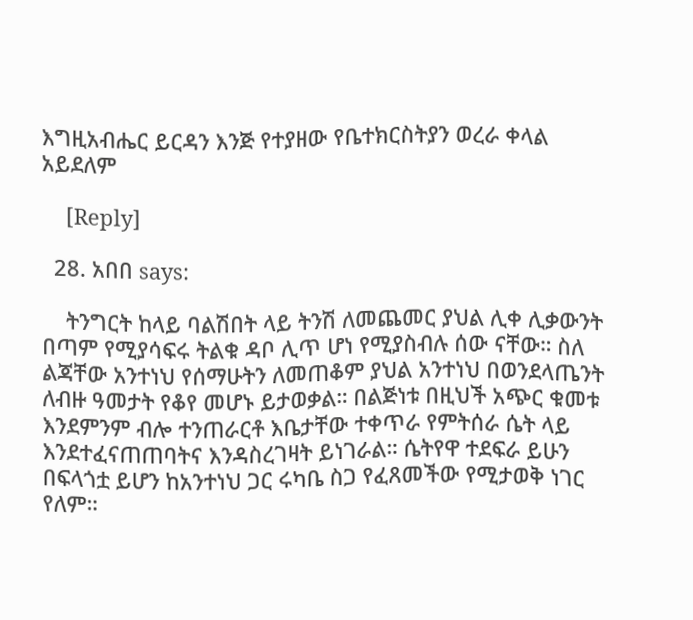እግዚአብሔር ይርዳን እንጅ የተያዘው የቤተክርስትያን ወረራ ቀላል አይደለም

    [Reply]

  28. አበበ says:

    ትንግርት ከላይ ባልሽበት ላይ ትንሽ ለመጨመር ያህል ሊቀ ሊቃውንት በጣም የሚያሳፍሩ ትልቁ ዳቦ ሊጥ ሆነ የሚያስብሉ ሰው ናቸው። ስለ ልጃቸው አንተነህ የሰማሁትን ለመጠቆም ያህል አንተነህ በወንደላጤንት ለብዙ ዓመታት የቆየ መሆኑ ይታወቃል። በልጅነቱ በዚህች አጭር ቁመቱ እንደምንም ብሎ ተንጠራርቶ እቤታቸው ተቀጥራ የምትሰራ ሴት ላይ እንደተፈናጠጠባትና እንዳስረገዛት ይነገራል። ሴትየዋ ተደፍራ ይሁን በፍላጎቷ ይሆን ከአንተነህ ጋር ሩካቤ ስጋ የፈጸመችው የሚታወቅ ነገር የለም።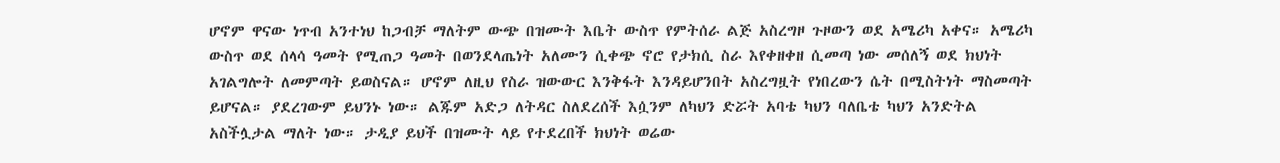ሆኖም ዋናው ነጥብ አንተነህ ከጋብቻ ማለትም ውጭ በዝሙት እቤት ውስጥ የምትሰራ ልጅ አስረግዞ ጉዞውን ወደ አሜሪካ አቀና። አሜሪካ ውስጥ ወደ ሰላሳ ዓመት የሚጠጋ ዓመት በወንደላጤነት አለሙን ሲቀጭ ኖሮ የታክሲ ስራ እየቀዘቀዘ ሲመጣ ነው መሰለኝ ወደ ክህነት አገልግሎት ለመምጣት ይወስናል። ሆኖም ለዚህ የስራ ዝውውር እንቅፋት እንዳይሆንበት አስረግዟት የነበረውን ሴት በሚስትነት ማስመጣት ይሆናል። ያደረገውም ይህንኑ ነው። ልጁም አድጋ ለትዳር ስለደረሰች እሷንም ለካህን ድሯት አባቴ ካህን ባለቤቴ ካህን አንድትል አስችሏታል ማለት ነው። ታዲያ ይህች በዝሙት ላይ የተደረበች ክህነት ወሬው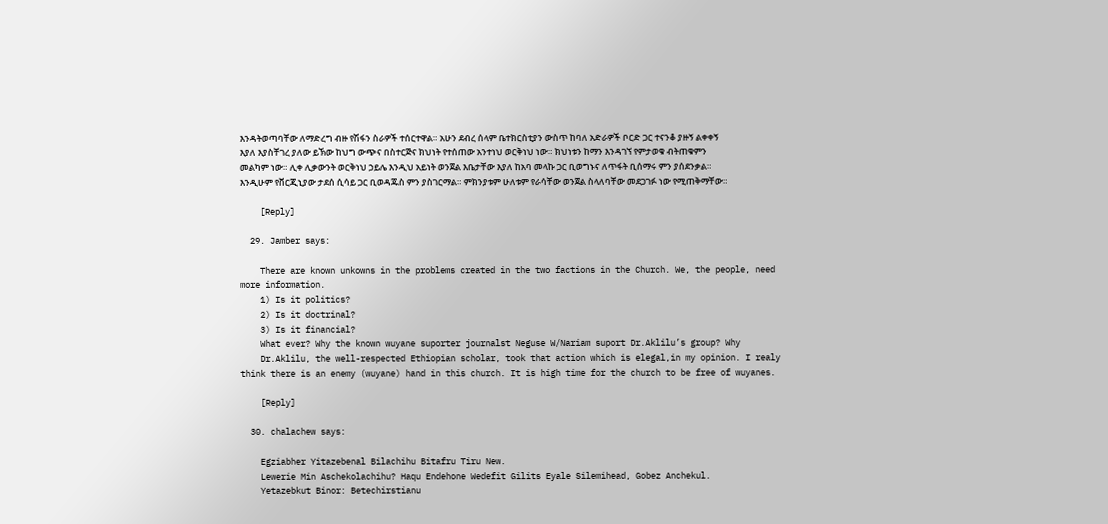እንዳትወጣባቸው ለማድረግ ብዙ የሽፋን ስራዎች ተሰርተዋል። አሁን ደብረ ሰላም ቤተክርስቲያን ውስጥ ከባለ አድራዎች ቦርድ ጋር ተናንቆ ያዙኝ ልቀቀኝ እያለ እያስቸገረ ያለው ይኽው ከህግ ውጭና በስተርጅና ክህነት የተሰጠው አንተነህ ወርቅነህ ነው። ክህነቱን ከማን እንዳገኘ የምታወቁ ብትጠቁምን መልካም ነው። ሊቀ ሊቃውንት ወርቅነህ ኃይሌ እንዲህ አይነት ወንጀል እቤታቸው እያለ ከአባ መላኩ ጋር ቢወግኑና ለጥፋት ቢሰማሩ ምን ያሰደንቃል። እንዲሁም የቨርጂኒያው ታደሰ ሲሳይ ጋር ቢወዳጁስ ምን ያስገርማል። ምክንያቱም ሁለቱም የራሳቸው ወንጀል ስላለባቸው መደጋገፉ ነው የሚጠቅማቸው።

    [Reply]

  29. Jamber says:

    There are known unkowns in the problems created in the two factions in the Church. We, the people, need more information.
    1) Is it politics?
    2) Is it doctrinal?
    3) Is it financial?
    What ever? Why the known wuyane suporter journalst Neguse W/Nariam suport Dr.Aklilu’s group? Why
    Dr.Aklilu, the well-respected Ethiopian scholar, took that action which is elegal,in my opinion. I realy think there is an enemy (wuyane) hand in this church. It is high time for the church to be free of wuyanes.

    [Reply]

  30. chalachew says:

    Egziabher Yitazebenal Bilachihu Bitafru Tiru New.
    Lewerie Min Aschekolachihu? Haqu Endehone Wedefit Gilits Eyale Silemihead, Gobez Anchekul.
    Yetazebkut Binor: Betechirstianu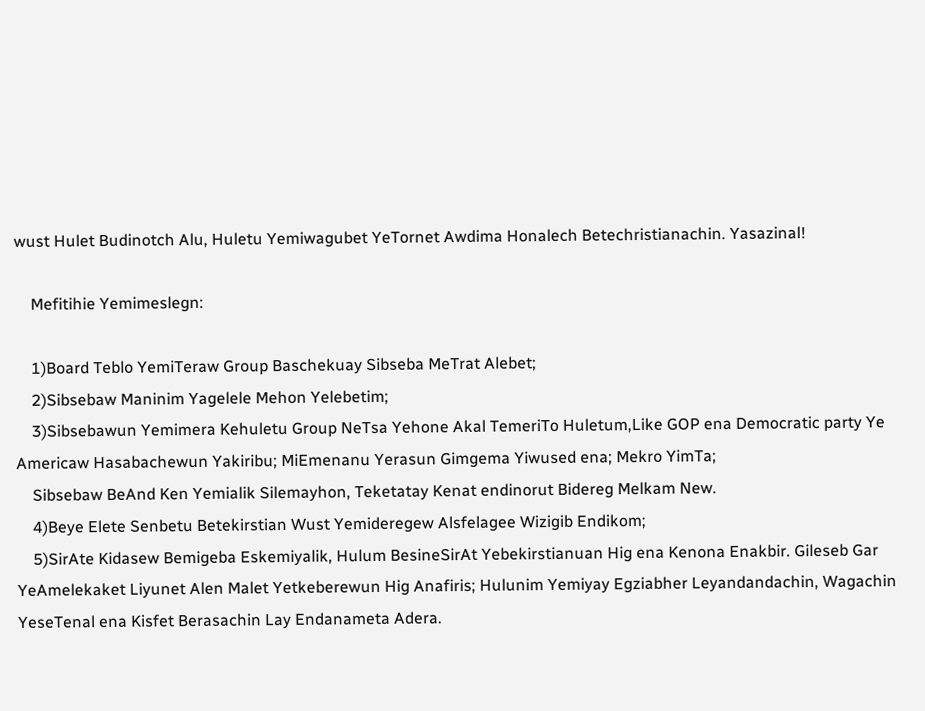wust Hulet Budinotch Alu, Huletu Yemiwagubet YeTornet Awdima Honalech Betechristianachin. Yasazinal!

    Mefitihie Yemimeslegn:

    1)Board Teblo YemiTeraw Group Baschekuay Sibseba MeTrat Alebet;
    2)Sibsebaw Maninim Yagelele Mehon Yelebetim;
    3)Sibsebawun Yemimera Kehuletu Group NeTsa Yehone Akal TemeriTo Huletum,Like GOP ena Democratic party Ye Americaw Hasabachewun Yakiribu; MiEmenanu Yerasun Gimgema Yiwused ena; Mekro YimTa;
    Sibsebaw BeAnd Ken Yemialik Silemayhon, Teketatay Kenat endinorut Bidereg Melkam New.
    4)Beye Elete Senbetu Betekirstian Wust Yemideregew Alsfelagee Wizigib Endikom;
    5)SirAte Kidasew Bemigeba Eskemiyalik, Hulum BesineSirAt Yebekirstianuan Hig ena Kenona Enakbir. Gileseb Gar YeAmelekaket Liyunet Alen Malet Yetkeberewun Hig Anafiris; Hulunim Yemiyay Egziabher Leyandandachin, Wagachin YeseTenal ena Kisfet Berasachin Lay Endanameta Adera.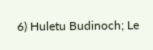6) Huletu Budinoch; Le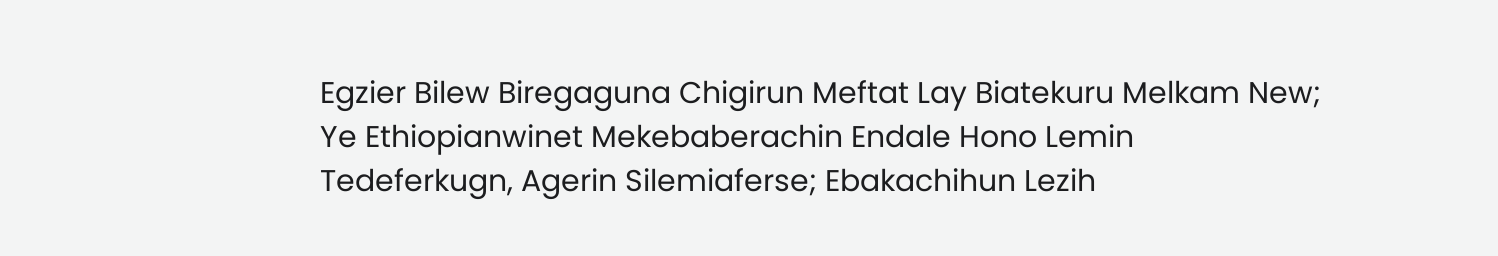Egzier Bilew Biregaguna Chigirun Meftat Lay Biatekuru Melkam New; Ye Ethiopianwinet Mekebaberachin Endale Hono Lemin Tedeferkugn, Agerin Silemiaferse; Ebakachihun Lezih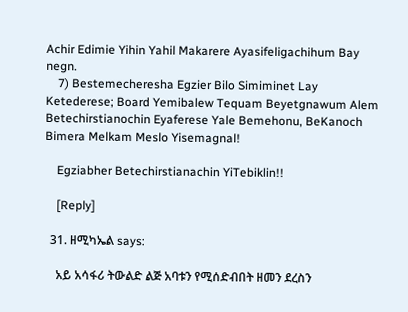Achir Edimie Yihin Yahil Makarere Ayasifeligachihum Bay negn.
    7) Bestemecheresha Egzier Bilo Simiminet Lay Ketederese; Board Yemibalew Tequam Beyetgnawum Alem Betechirstianochin Eyaferese Yale Bemehonu, BeKanoch Bimera Melkam Meslo Yisemagnal!

    Egziabher Betechirstianachin YiTebiklin!!

    [Reply]

  31. ዘሚካኤል says:

    አይ አሳፋሪ ትውልድ ልጅ አባቱን የሚሰድብበት ዘመን ደረስን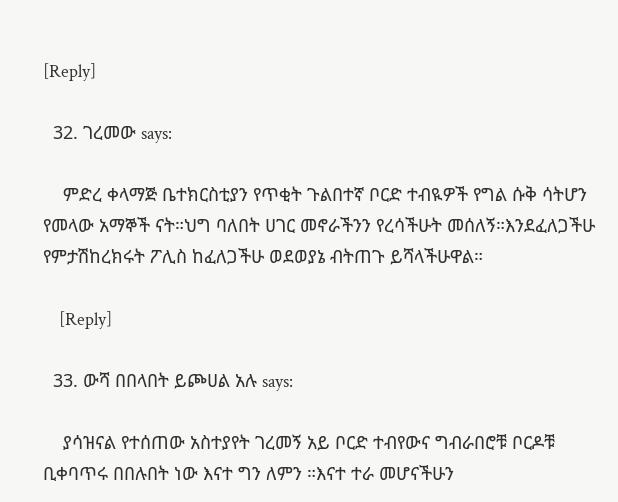[Reply]

  32. ገረመው says:

    ምድረ ቀላማጅ ቤተክርስቲያን የጥቂት ጉልበተኛ ቦርድ ተብዪዎች የግል ሱቅ ሳትሆን የመላው አማኞች ናት።ህግ ባለበት ሀገር መኖራችንን የረሳችሁት መሰለኝ።እንደፈለጋችሁ የምታሽከረክሩት ፖሊስ ከፈለጋችሁ ወደወያኔ ብትጠጉ ይሻላችሁዋል።

    [Reply]

  33. ውሻ በበላበት ይጮሀል አሉ says:

    ያሳዝናል የተሰጠው አስተያየት ገረመኝ አይ ቦርድ ተብየውና ግብራበሮቹ ቦርዶቹ ቢቀባጥሩ በበሉበት ነው እናተ ግን ለምን ።እናተ ተራ መሆናችሁን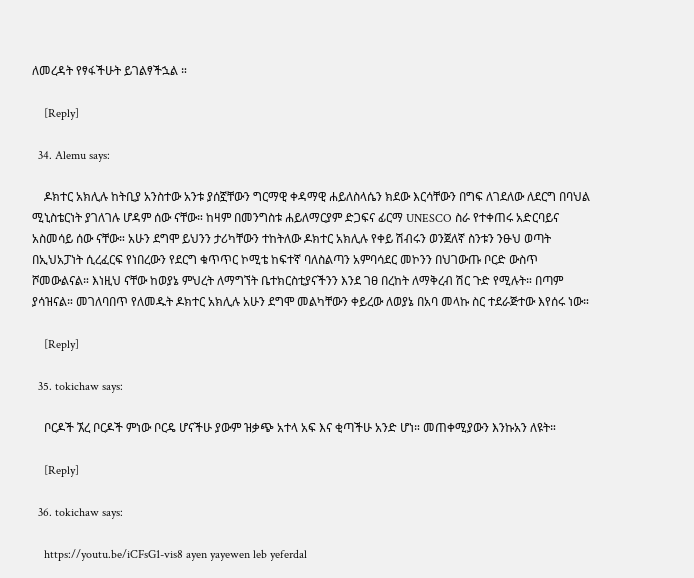ለመረዳት የፃፋችሁት ይገልፃችኋል ።

    [Reply]

  34. Alemu says:

    ዶክተር አክሊሉ ከትቢያ አንስተው አንቱ ያሰኟቸውን ግርማዊ ቀዳማዊ ሐይለስላሴን ክደው እርሳቸውን በግፍ ለገደለው ለደርግ በባህል ሚኒስቴርነት ያገለገሉ ሆዳም ሰው ናቸው። ከዛም በመንግስቱ ሐይለማርያም ድጋፍና ፊርማ UNESCO ስራ የተቀጠሩ አድርባይና አስመሳይ ሰው ናቸው። አሁን ደግሞ ይህንን ታሪካቸውን ተከትለው ዶክተር አክሊሉ የቀይ ሽብሩን ወንጀለኛ ስንቱን ንፁህ ወጣት በኢህአፓነት ሲረፈርፍ የነበረውን የደርግ ቁጥጥር ኮሚቴ ከፍተኛ ባለስልጣን አምባሳደር መኮንን በህገውጡ ቦርድ ውስጥ ሾመውልናል። እነዚህ ናቸው ከወያኔ ምህረት ለማግኘት ቤተክርስቲያናችንን እንደ ገፀ በረከት ለማቅረብ ሽር ጉድ የሚሉት። በጣም ያሳዝናል። መገለባበጥ የለመዱት ዶክተር አክሊሉ አሁን ደግሞ መልካቸውን ቀይረው ለወያኔ በአባ መላኩ ስር ተደራጅተው እየሰሩ ነው።

    [Reply]

  35. tokichaw says:

    ቦርዶች ኧረ ቦርዶች ምነው ቦርዴ ሆናችሁ ያውም ዝቃጭ አተላ አፍ እና ቂጣችሁ አንድ ሆነ። መጠቀሚያውን እንኩአን ለዩት።

    [Reply]

  36. tokichaw says:

    https://youtu.be/iCFsG1-vis8 ayen yayewen leb yeferdal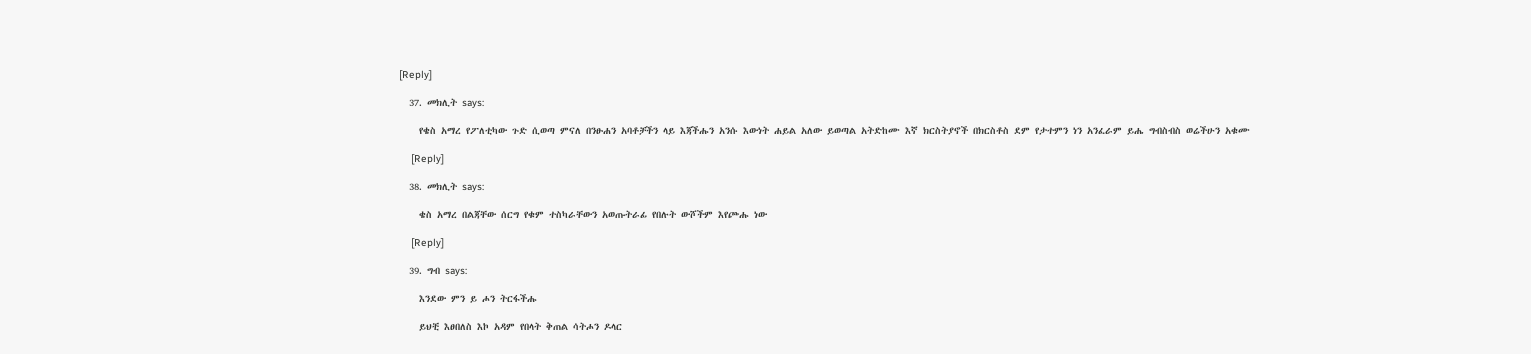[Reply]

  37. መክሊት says:

    የቄስ አማረ የፖለቲካው ጉድ ሲወጣ ምናለ በንፁሐን አባቶቻችን ላይ እጃችሑን አንሱ እውነት ሐይል አለው ይወጣል አትድከሙ እኛ ክርስትያኖች በክርስቶስ ደም የታተምን ነን አንፈራም ይሔ ግብስብስ ወሬችሁን አቁሙ

    [Reply]

  38. መክሊት says:

    ቄስ አማረ በልጃቸው ሰርግ የቁም ተስካራቸውን አወጡትራፊ የበሉት ውሾችም እየጮሑ ነው

    [Reply]

  39. ግብ says:

    እንደው ምን ይ ሖን ትርፋችሑ

    ይህቺ እፀበለስ እኮ አዳም የበላት ቅጠል ሳትሖን ዶላር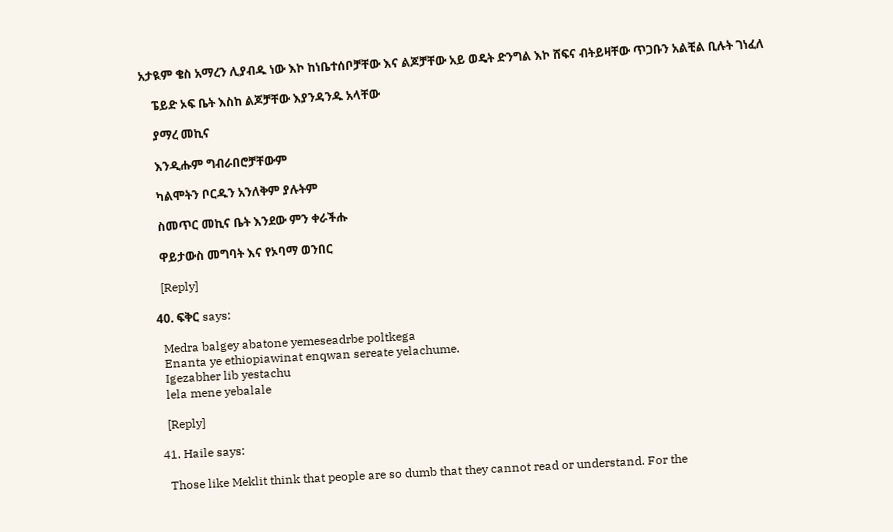አታዪም ቄስ አማረን ሊያብዱ ነው እኮ ከነቤተሰቦቻቸው እና ልጆቻቸው አይ ወዴት ድንግል እኮ ሸፍና ብትይዛቸው ጥጋቡን አልቺል ቢሉት ገነፈለ

    ፔይድ ኦፍ ቤት እስከ ልጆቻቸው እያንዳንዱ አላቸው

    ያማረ መኪና

    እንዲሑም ግብራበሮቻቸውም

    ካልሞትን ቦርዱን አንለቅም ያሉትም

    ስመጥር መኪና ቤት እንደው ምን ቀራችሑ

    ዋይታውስ መግባት እና የኦባማ ወንበር

    [Reply]

  40. ፍቅር says:

    Medra balgey abatone yemeseadrbe poltkega
    Enanta ye ethiopiawinat enqwan sereate yelachume.
    Igezabher lib yestachu
    lela mene yebalale

    [Reply]

  41. Haile says:

    Those like Meklit think that people are so dumb that they cannot read or understand. For the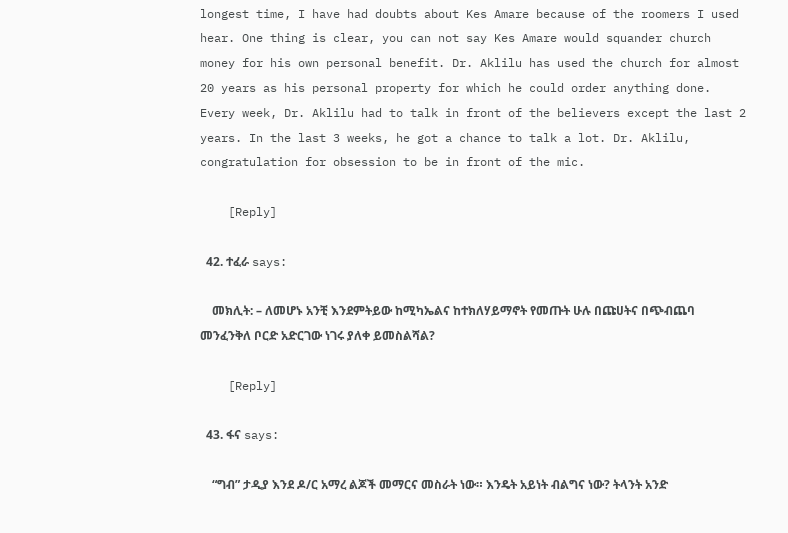longest time, I have had doubts about Kes Amare because of the roomers I used hear. One thing is clear, you can not say Kes Amare would squander church money for his own personal benefit. Dr. Aklilu has used the church for almost 20 years as his personal property for which he could order anything done. Every week, Dr. Aklilu had to talk in front of the believers except the last 2 years. In the last 3 weeks, he got a chance to talk a lot. Dr. Aklilu, congratulation for obsession to be in front of the mic.

    [Reply]

  42. ተፈራ says:

    መክሊት: – ለመሆኑ አንቺ እንደምትይው ከሚካኤልና ከተክለሃይማኖት የመጡት ሁሉ በጩሀትና በጭብጨባ መንፈንቅለ ቦርድ አድርገው ነገሩ ያለቀ ይመስልሻል?

    [Reply]

  43. ፋና says:

    “ግብ” ታዲያ እንደ ዶ/ር አማረ ልጆች መማርና መስራት ነው። እንዴት አይነት ብልግና ነው? ትላንት አንድ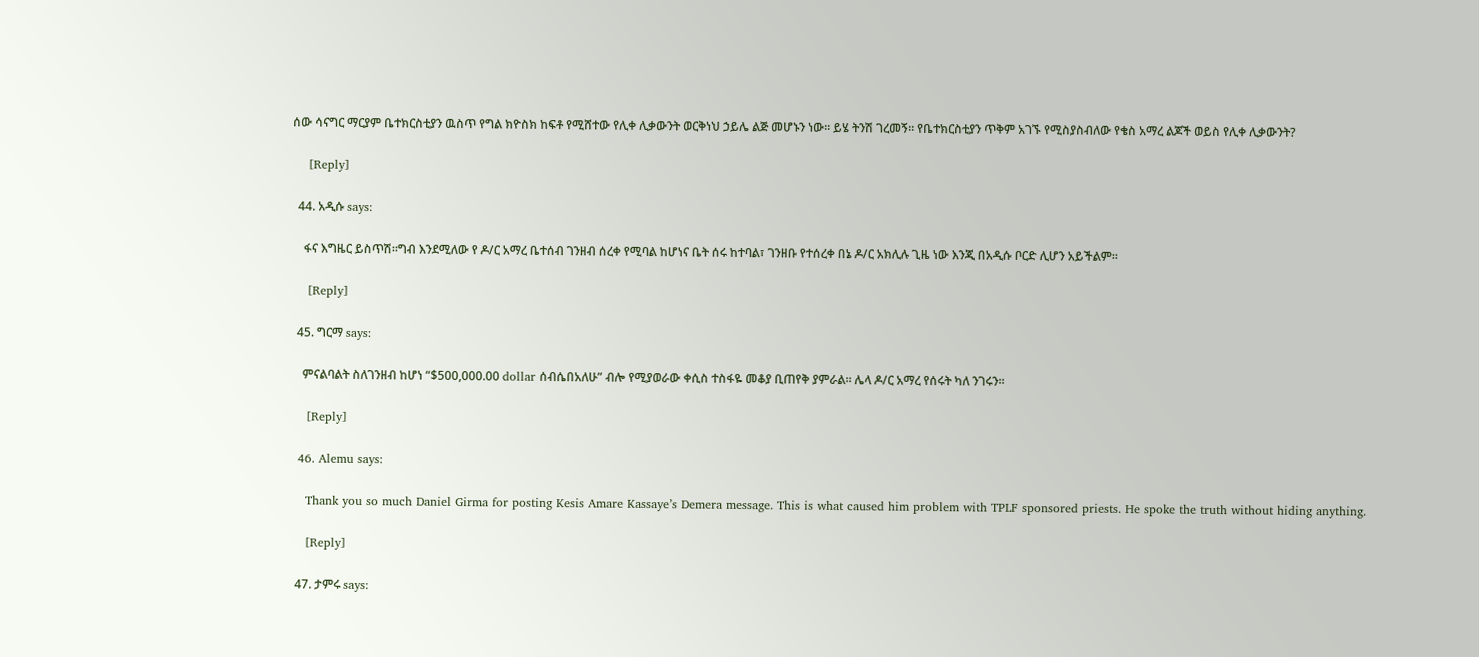ሰው ሳናግር ማርያም ቤተክርስቲያን ዉስጥ የግል ክዮስክ ከፍቶ የሚሸተው የሊቀ ሊቃውንት ወርቅነህ ኃይሌ ልጅ መሆኑን ነው። ይሄ ትንሽ ገረመኝ። የቤተክርስቲያን ጥቅም አገኙ የሚስያስብለው የቄስ አማረ ልጆች ወይስ የሊቀ ሊቃውንት?

    [Reply]

  44. አዲሱ says:

    ፋና እግዜር ይስጥሽ።ግብ እንደሚለው የ ዶ/ር አማረ ቤተሰብ ገንዘብ ሰረቀ የሚባል ከሆነና ቤት ሰሩ ከተባል፣ ገንዘቡ የተሰረቀ በኔ ዶ/ር አክሊሉ ጊዜ ነው እንጂ በአዲሱ ቦርድ ሊሆን አይችልም።

    [Reply]

  45. ግርማ says:

    ምናልባልት ስለገንዘብ ከሆነ “$500,000.00 dollar ሰብሴበአለሁ” ብሎ የሚያወራው ቀሲስ ተስፋዬ መቆያ ቢጠየቅ ያምራል። ሌላ ዶ/ር አማረ የሰሩት ካለ ንገሩን።

    [Reply]

  46. Alemu says:

    Thank you so much Daniel Girma for posting Kesis Amare Kassaye’s Demera message. This is what caused him problem with TPLF sponsored priests. He spoke the truth without hiding anything.

    [Reply]

  47. ታምሩ says: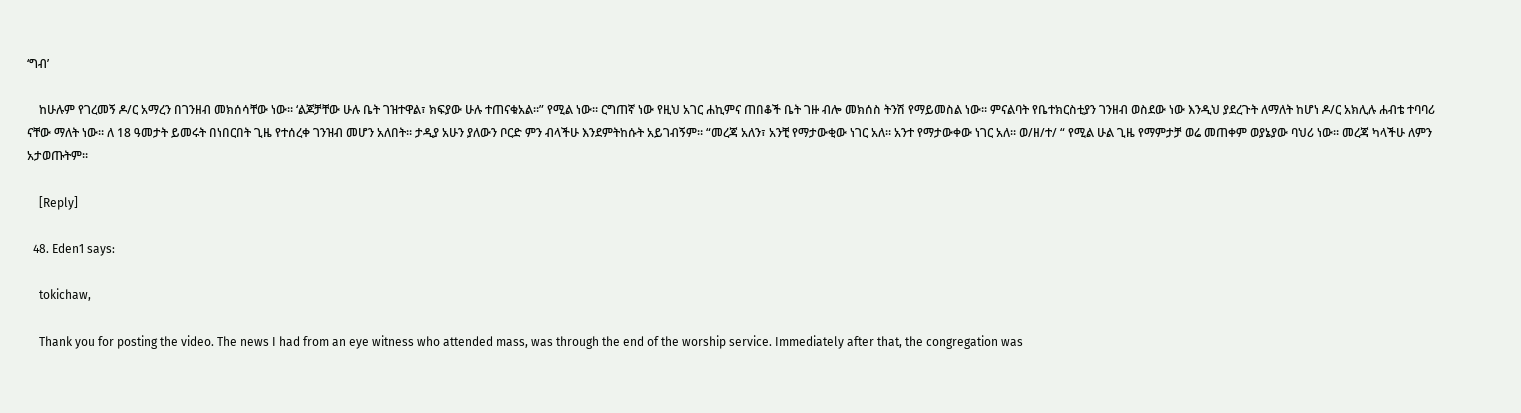‘ግብ’

    ከሁሉም የገረመኝ ዶ/ር አማረን በገንዘብ መክሰሳቸው ነው። ‘ልጆቻቸው ሁሉ ቤት ገዝተዋል፣ ክፍያው ሁሉ ተጠናቁአል።” የሚል ነው። ርግጠኛ ነው የዚህ አገር ሐኪምና ጠበቆች ቤት ገዙ ብሎ መክሰስ ትንሽ የማይመስል ነው። ምናልባት የቤተክርስቲያን ገንዘብ ወስደው ነው እንዲህ ያደረጉት ለማለት ከሆነ ዶ/ር አክሊሉ ሐብቴ ተባባሪ ናቸው ማለት ነው። ለ 18 ዓመታት ይመሩት በነበርበት ጊዜ የተሰረቀ ገንዝብ መሆን አለበት። ታዲያ አሁን ያለውን ቦርድ ምን ብላችሁ እንደምትከሱት አይገብኝም። “መረጃ አለን፣ አንቺ የማታውቂው ነገር አለ። አንተ የማታውቀው ነገር አለ። ወ/ዘ/ተ/ “ የሚል ሁል ጊዜ የማምታቻ ወሬ መጠቀም ወያኔያው ባህሪ ነው። መረጃ ካላችሁ ለምን አታወጡትም።

    [Reply]

  48. Eden1 says:

    tokichaw,

    Thank you for posting the video. The news I had from an eye witness who attended mass, was through the end of the worship service. Immediately after that, the congregation was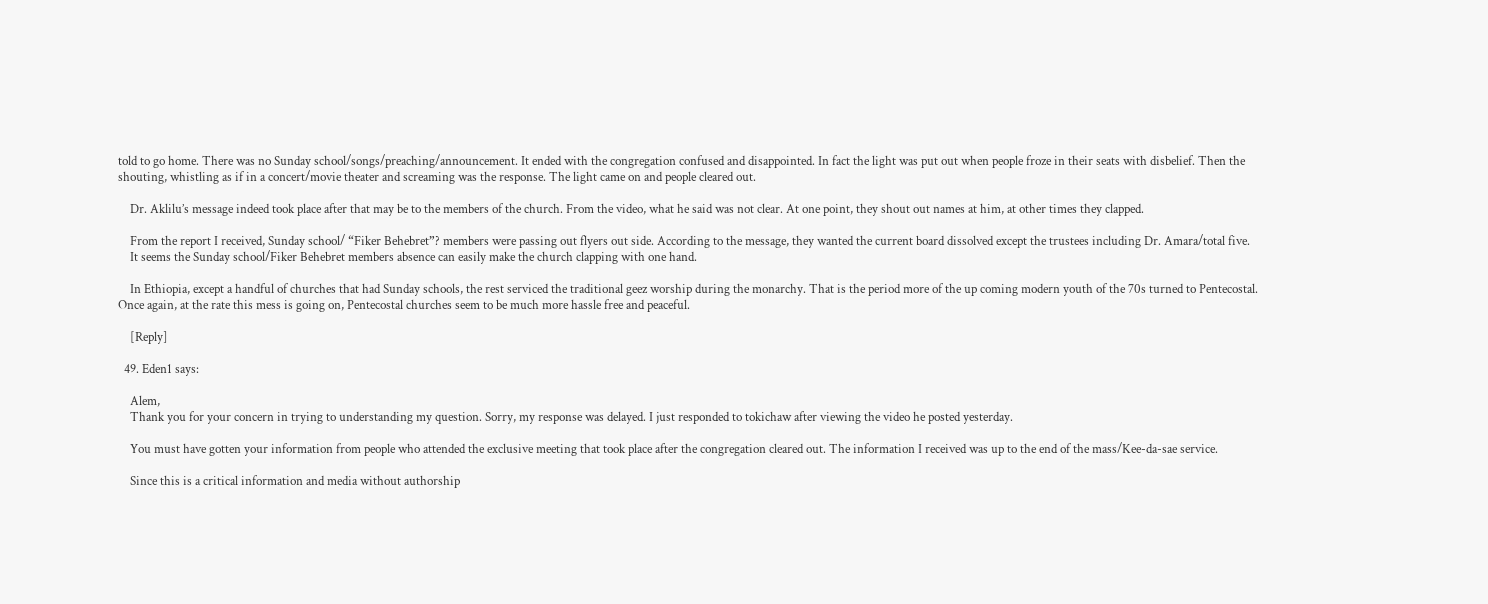told to go home. There was no Sunday school/songs/preaching/announcement. It ended with the congregation confused and disappointed. In fact the light was put out when people froze in their seats with disbelief. Then the shouting, whistling as if in a concert/movie theater and screaming was the response. The light came on and people cleared out.

    Dr. Aklilu’s message indeed took place after that may be to the members of the church. From the video, what he said was not clear. At one point, they shout out names at him, at other times they clapped.

    From the report I received, Sunday school/ “Fiker Behebret”? members were passing out flyers out side. According to the message, they wanted the current board dissolved except the trustees including Dr. Amara/total five.
    It seems the Sunday school/Fiker Behebret members absence can easily make the church clapping with one hand.

    In Ethiopia, except a handful of churches that had Sunday schools, the rest serviced the traditional geez worship during the monarchy. That is the period more of the up coming modern youth of the 70s turned to Pentecostal. Once again, at the rate this mess is going on, Pentecostal churches seem to be much more hassle free and peaceful.

    [Reply]

  49. Eden1 says:

    Alem,
    Thank you for your concern in trying to understanding my question. Sorry, my response was delayed. I just responded to tokichaw after viewing the video he posted yesterday.

    You must have gotten your information from people who attended the exclusive meeting that took place after the congregation cleared out. The information I received was up to the end of the mass/Kee-da-sae service.

    Since this is a critical information and media without authorship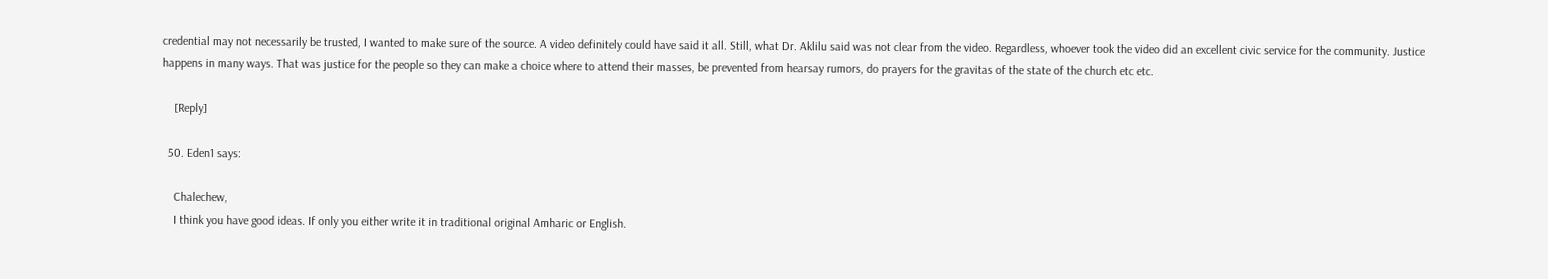credential may not necessarily be trusted, I wanted to make sure of the source. A video definitely could have said it all. Still, what Dr. Aklilu said was not clear from the video. Regardless, whoever took the video did an excellent civic service for the community. Justice happens in many ways. That was justice for the people so they can make a choice where to attend their masses, be prevented from hearsay rumors, do prayers for the gravitas of the state of the church etc etc.

    [Reply]

  50. Eden1 says:

    Chalechew,
    I think you have good ideas. If only you either write it in traditional original Amharic or English.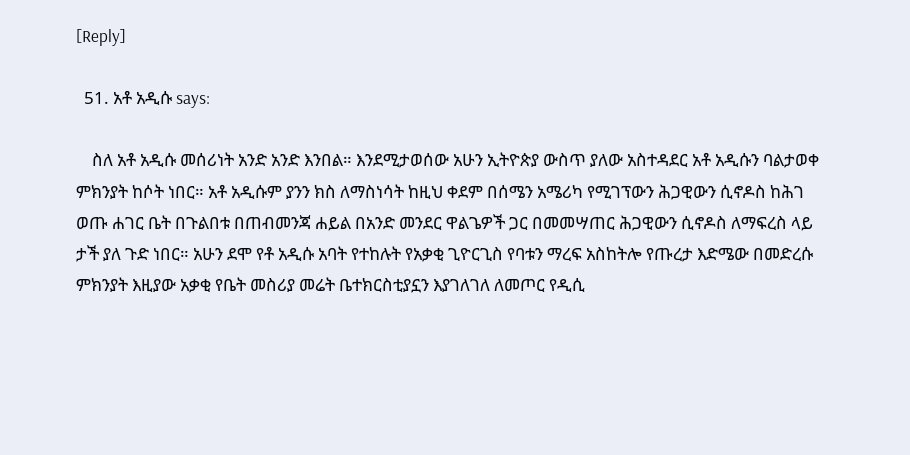[Reply]

  51. አቶ አዲሱ says:

    ስለ አቶ አዲሱ መሰሪነት አንድ አንድ እንበል። እንደሚታወሰው አሁን ኢትዮጵያ ውስጥ ያለው አስተዳደር አቶ አዲሱን ባልታወቀ ምክንያት ከሶት ነበር። አቶ አዲሱም ያንን ክስ ለማስነሳት ከዚህ ቀደም በሰሜን አሜሪካ የሚገፕውን ሕጋዊውን ሲኖዶስ ከሕገ ወጡ ሐገር ቤት በጉልበቱ በጠብመንጃ ሐይል በአንድ መንደር ዋልጌዎች ጋር በመመሣጠር ሕጋዊውን ሲኖዶስ ለማፍረስ ላይ ታች ያለ ጉድ ነበር። አሁን ደሞ የቶ አዲሱ አባት የተከሉት የአቃቂ ጊዮርጊስ የባቱን ማረፍ አስከትሎ የጡረታ እድሜው በመድረሱ ምክንያት እዚያው አቃቂ የቤት መስሪያ መሬት ቤተክርስቲያኗን እያገለገለ ለመጦር የዲሲ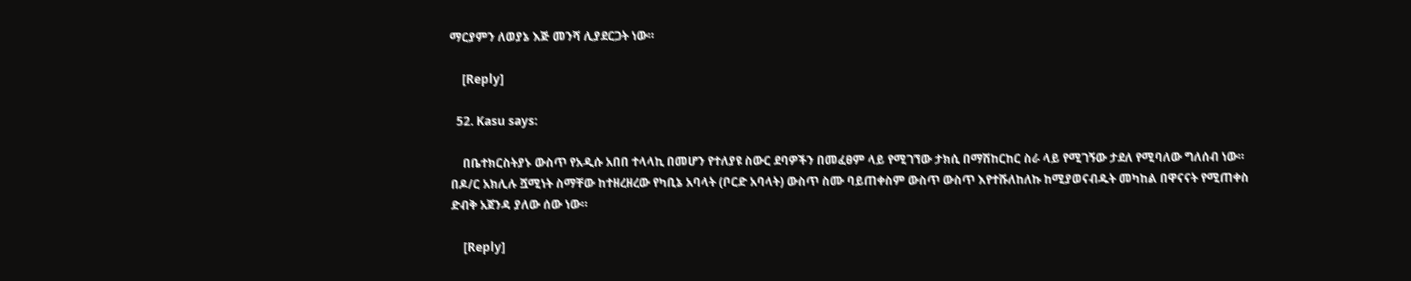ማርያምን ለወያኔ እጅ መንሻ ሊያደርጋት ነው።

    [Reply]

  52. Kasu says:

    በቤተክርስትያኑ ውስጥ የአዲሱ አበበ ተላላኪ በመሆን የተለያዩ ስውር ደባዎችን በመፈፀም ላይ የሚገኘው ታክሲ በማሽከርከር ስራ ላይ የሚገኝው ታደለ የሚባለው ግለሰብ ነው። በዶ/ር አክሊሉ ሿሚነት ስማቸው ከተዘረዘረው የካቢኔ አባላት (ቦርድ አባላት) ውስጥ ስሙ ባይጠቀስም ውስጥ ውስጥ እየተሹለከለኩ ከሚያወናብዱት መካከል በዋናናት የሚጠቀስ ድብቅ አጀንዳ ያለው ሰው ነው።

    [Reply]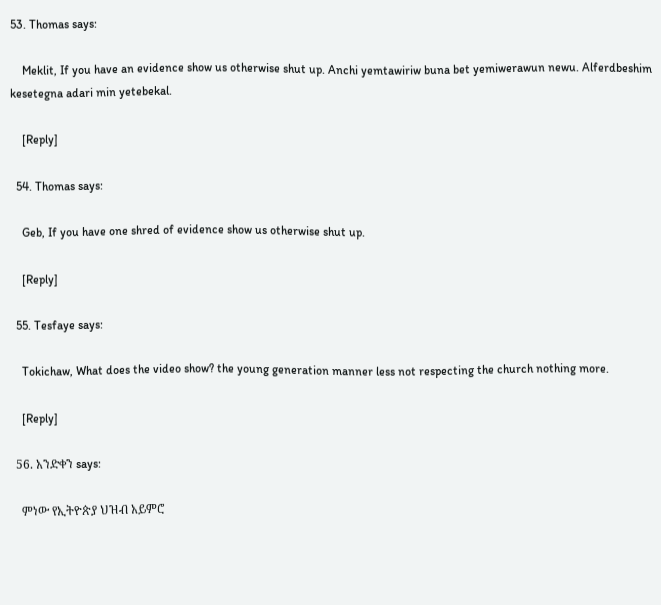53. Thomas says:

    Meklit, If you have an evidence show us otherwise shut up. Anchi yemtawiriw buna bet yemiwerawun newu. Alferdbeshim kesetegna adari min yetebekal.

    [Reply]

  54. Thomas says:

    Geb, If you have one shred of evidence show us otherwise shut up.

    [Reply]

  55. Tesfaye says:

    Tokichaw, What does the video show? the young generation manner less not respecting the church nothing more.

    [Reply]

  56. አንድቀን says:

    ምነው የኢትዮጵያ ህዝብ አይምሮ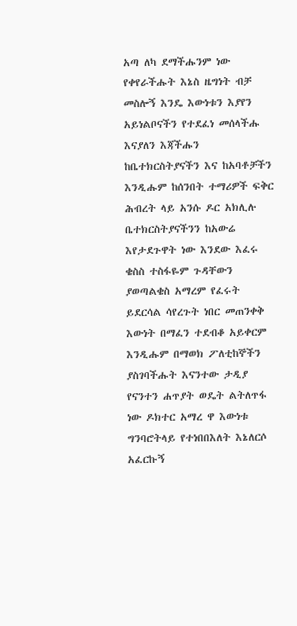አጣ ለካ ደማችሑንም ነው የቀየራችሑት እኔስ ዜግነት ብቻ መስሎኝ እንዴ እውነቱን እያየን አይነልቦናችን የተደፈነ መሰላችሑ እናያለን እጃችሑን ከቤተክርስትያናችን እና ከአባቶቻችን እንዲሑም ከሰንበት ተማሪዎች ፍቅር ሕብረት ላይ አንሱ ዶር አክሊሉ ቤተክርስትያናችንን ከአውሬ እየታደጉዋት ነው እንደው እፈሩ ቄስስ ተስፋዬም ጉዳቸውን ያወጣልቄስ አማረም የፈሩት ይደርሳል ሳየረጉት ነበር መጠንቀቅ እውነት በማፈን ተደብቆ አይቀርም እንዲሑም በማወክ ፖለቲከኞችን ያስገባችሑት እናንተው ታዲያ የናንተን ሐጥያት ወዴት ልትለጥፋ ነው ዶክተር አማረ ዋ እውነቱ ግንባሮትላይ የተነበበእለት እኔለርሶ አፈርኩኝ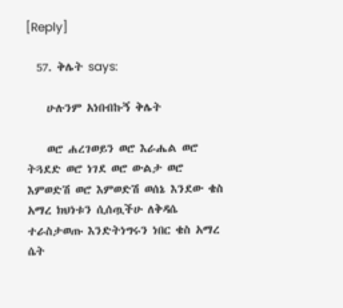[Reply]

  57. ቅሌት says:

    ሁሉንም አነበብኩኝ ቅሌት

    ወሮ ሐረገወይን ወሮ እራሔል ወሮ ትጓደድ ወሮ ነገደ ወሮ ውልታ ወሮ እምወድሽ ወሮ እምወድሽ ወሰኔ እንደው ቄስ አማረ ክህነቱን ሲሰጧችሁ ለቅዳሴ ተራስታወጡ እንድትነግሩን ነበር ቄስ አማረ ሴት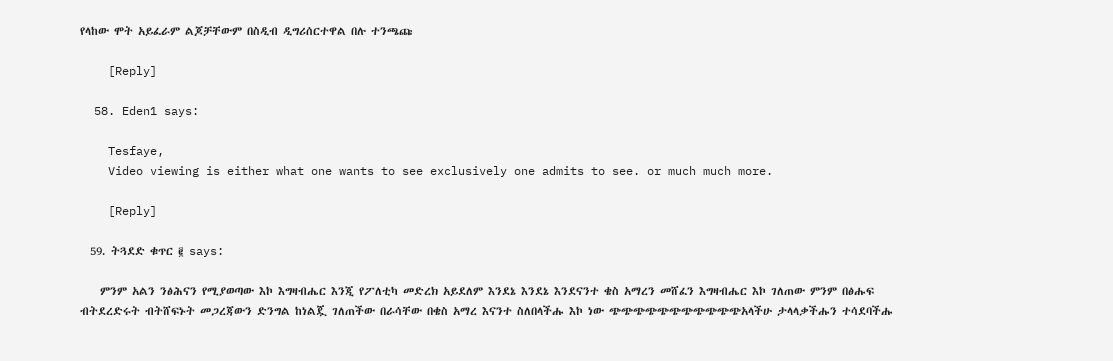የላከው ሞት አይፈራም ልጆቻቸውም በስዲብ ዲግሪሰርተዋል በሉ ተንጫጩ

    [Reply]

  58. Eden1 says:

    Tesfaye,
    Video viewing is either what one wants to see exclusively one admits to see. or much much more.

    [Reply]

  59. ትጓደድ ቁጥር ፪ says:

    ምንም አልን ንፅሕናን የሚያወጣው እኮ እግዛብሔር እንጂ የፖለቲካ መድረክ አይደለም እንደኔ እንደኔ እንደናንተ ቄስ አማረን መሸፈን እግዛብሔር እኮ ገለጠው ምንም በፅሑፍ ብትደረድሩት ብትሸፍኑት መጋረጃውን ድንግል ከነልጇ ገለጠችው በራሳቸው በቄስ አማረ እናንተ ስለበላችሑ እኮ ነው ጭጭጭጭጭጭጭጭጭጭጭአላችሁ ታላላቃችሑን ተሳደባችሑ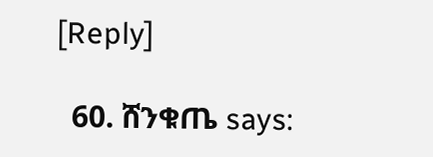[Reply]

  60. ሸንቁጤ says: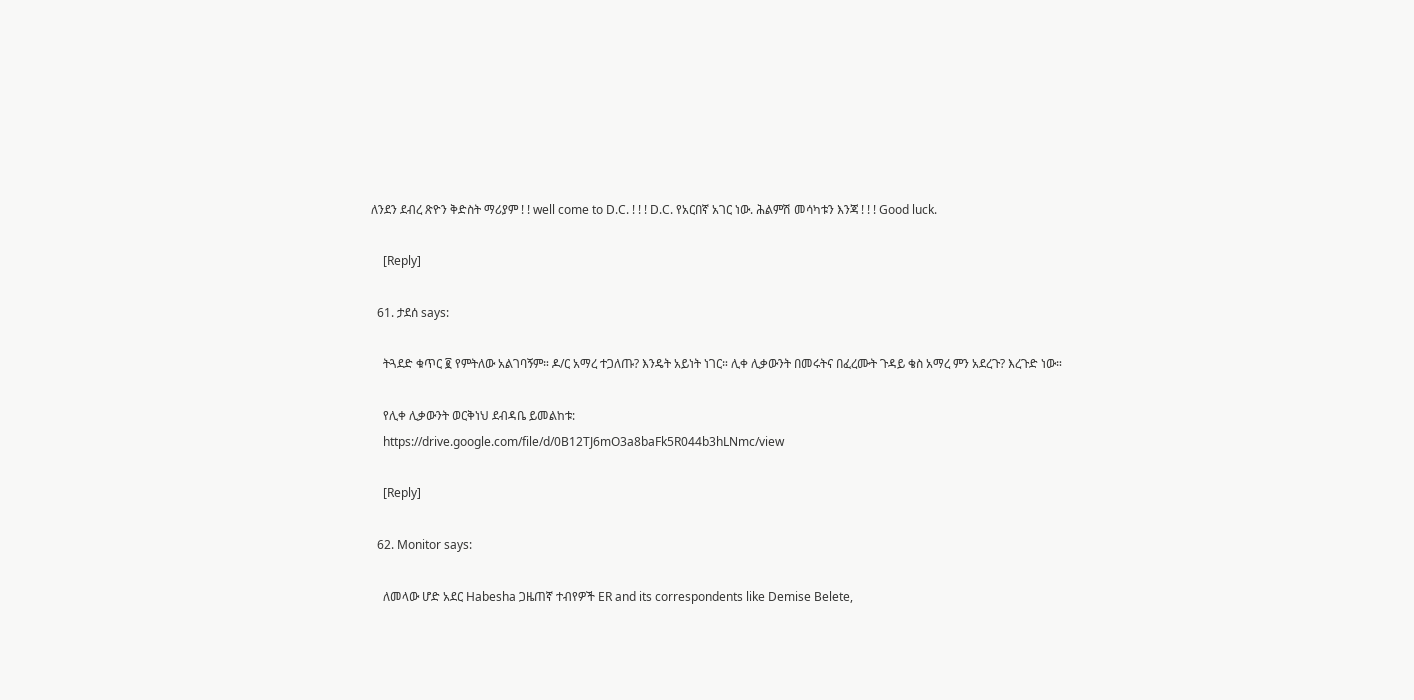ለንደን ደብረ ጽዮን ቅድስት ማሪያም ! ! well come to D.C. ! ! ! D.C. የአርበኛ አገር ነው. ሕልምሽ መሳካቱን እንጃ ! ! ! Good luck.

    [Reply]

  61. ታደሰ says:

    ትጓደድ ቁጥር ፪ የምትለው አልገባኝም። ዶ/ር አማረ ተጋለጡ? እንዴት አይነት ነገር። ሊቀ ሊቃውንት በመሩትና በፈረሙት ጉዳይ ቄስ አማረ ምን አደረጉ? እረጉድ ነው።

    የሊቀ ሊቃውንት ወርቅነህ ደብዳቤ ይመልከቱ:
    https://drive.google.com/file/d/0B12TJ6mO3a8baFk5R044b3hLNmc/view

    [Reply]

  62. Monitor says:

    ለመላው ሆድ አደር Habesha ጋዜጠኛ ተብየዎች ER and its correspondents like Demise Belete,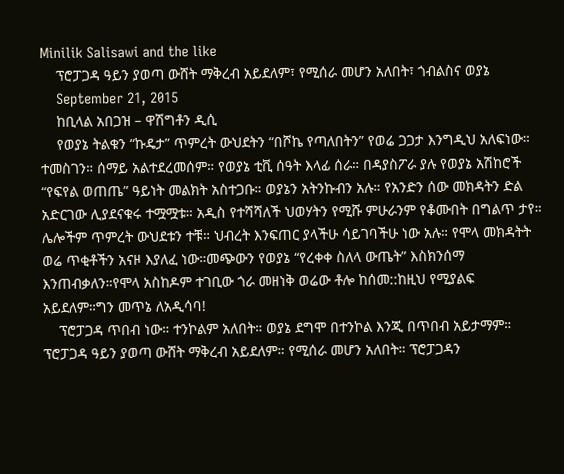Minilik Salisawi and the like
    ፕሮፓጋዳ ዓይን ያወጣ ውሸት ማቅረብ አይደለም፣ የሚሰራ መሆን አለበት፣ ጎብልስና ወያኔ
    September 21, 2015
    ከቢላል አበጋዝ – ዋሽግቶን ዲሲ
    የወያኔ ትልቁን “ኩዴታ” ጥምረት ውህደትን “በሾኬ የጣለበትን” የወሬ ጋጋታ እንግዲህ አለፍነው። ተመስገን። ሰማይ አልተደረመሰም። የወያኔ ቲቪ ሰዓት እላፊ ሰራ። በዳያስፖራ ያሉ የወያኔ አሽከሮች “የፍየል ወጠጤ” ዓይነት መልክት አስተጋቡ። ወያኔን አትንኩብን አሉ። የአንድን ሰው መክዳትን ድል አድርገው ሊያደናቁሩ ተሟሟቱ። አዲስ የተሻሻለች ህወሃትን የሚሹ ምሁራንም የቆሙበት በግልጥ ታየ። ሌሎችም ጥምረት ውህደቱን ተቹ። ህብረት እንፍጠር ያላችሁ ሳይገባችሁ ነው አሉ። የሞላ መክዳትት ወሬ ጥቂቶችን አናዞ እያለፈ ነው።መጭውን የወያኔ “የረቀቀ ስለላ ውጤት” እስክንሰማ እንጠብቃለን።የሞላ አስከዶም ተገቢው ጎራ መዘነቅ ወሬው ቶሎ ከሰመ::ከዚህ የሚያልፍ አይደለም።ግን መጥኔ ለአዲሳባ!
    ፕሮፓጋዳ ጥበብ ነው። ተንኮልም አለበት። ወያኔ ደግሞ በተንኮል እንጂ በጥበብ አይታማም። ፕሮፓጋዳ ዓይን ያወጣ ውሸት ማቅረብ አይደለም። የሚሰራ መሆን አለበት። ፕሮፓጋዳን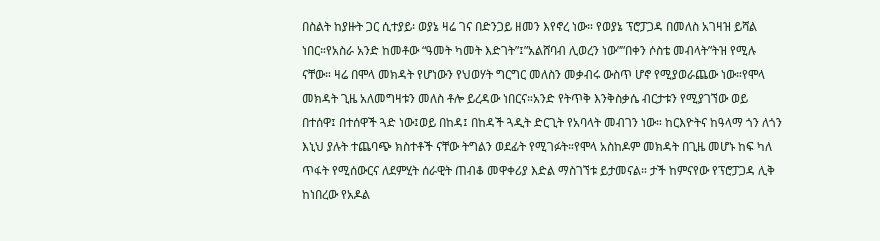በስልት ከያዙት ጋር ሲተያይ፡ ወያኔ ዛሬ ገና በድንጋይ ዘመን እየኖረ ነው። የወያኔ ፕሮፓጋዳ በመለስ አገዛዝ ይሻል ነበር።የአስራ አንድ ከመቶው “ዓመት ካመት እድገት”፤”አልሸባብ ሊወረን ነው””በቀን ሶስቴ መብላት”ትዝ የሚሉ ናቸው። ዛሬ በሞላ መክዳት የሆነውን የህወሃት ግርግር መለስን መቃብሩ ውስጥ ሆኖ የሚያወራጨው ነው።የሞላ መክዳት ጊዜ አለመግዛቱን መለስ ቶሎ ይረዳው ነበርና።አንድ የትጥቅ እንቅስቃሴ ብርታቱን የሚያገኘው ወይ በተሰዋ፤ በተሰዋች ጓድ ነው፤ወይ በከዳ፤ በከዳች ጓዲት ድርጊት የአባላት መብገን ነው። ከርእዮትና ከዓላማ ጎን ለጎን እኒህ ያሉት ተጨባጭ ክስተቶች ናቸው ትግልን ወደፊት የሚገፉት።የሞላ አስከዶም መክዳት በጊዜ መሆኑ ከፍ ካለ ጥፋት የሚሰውርና ለደምሂት ሰራዊት ጠብቆ መዋቀሪያ እድል ማስገኘቱ ይታመናል። ታች ከምናየው የፕሮፓጋዳ ሊቅ ከነበረው የአዶል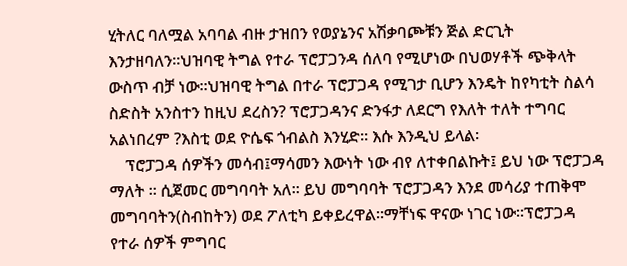ሂትለር ባለሟል አባባል ብዙ ታዝበን የወያኔንና አሽቃባጮቹን ጅል ድርጊት እንታዘባለን።ህዝባዊ ትግል የተራ ፕሮፓጋንዳ ሰለባ የሚሆነው በህወሃቶች ጭቅላት ውስጥ ብቻ ነው።ህዝባዊ ትግል በተራ ፕሮፓጋዳ የሚገታ ቢሆን እንዴት ከየካቲት ስልሳ ስድስት አንስተን ከዚህ ደረስን? ፕሮፓጋዳንና ድንፋታ ለደርግ የእለት ተለት ተግባር አልነበረም ?እስቲ ወደ ዮሴፍ ጎብልስ እንሂድ። እሱ እንዲህ ይላል፡
    ፕሮፓጋዳ ሰዎችን መሳብ፤ማሳመን እውነት ነው ብየ ለተቀበልኩት፤ ይህ ነው ፕሮፓጋዳ ማለት ። ሲጀመር መግባባት አለ። ይህ መግባባት ፕሮፓጋዳን እንደ መሳሪያ ተጠቅሞ መግባባትን(ስብከትን) ወደ ፖለቲካ ይቀይረዋል።ማቸነፍ ዋናው ነገር ነው።ፕሮፓጋዳ የተራ ሰዎች ምግባር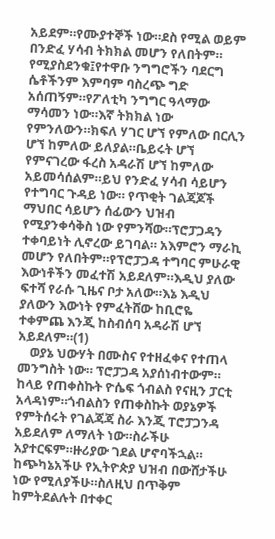አይደም።የሙያተኞች ነው።ደስ የሚል ወይም በንድፈ ሃሳብ ትክክል መሆን የለበትም። የሚያስደንቁ፤የተዋቡ ንግግሮችን ባደርግ ሴቶችንም እምባም ባስረጭ ግድ አሰጠኝም።የፖለቲካ ንግግር ዓላማው ማሳመን ነው።እኛ ትክክል ነው የምንለውን።ክፍለ ሃገር ሆኘ የምለው በርሊን ሆኘ ከምለው ይለያል።ቤይሩት ሆኘ የምናገረው ፋረስ አዳራሽ ሆኘ ከምለው አይመሳሰልም።ይህ የንድፈ ሃሳብ ሳይሆን የተግባር ጉዳይ ነው። የጥቂት ገልጃጆች ማህበር ሳይሆን ሰፊውን ህዝብ የሚያንቀሳቅስ ነው የምንሻው።ፕሮፓጋዳን ተቀባይነት ሊኖረው ይገባል። አእምሮን ማራኪ መሆን የለበትም።የፕሮፓጋዳ ተግባር ምሁራዊ እውነቶችን መፈተሽ አይደለም።እዲህ ያለው ፍተሻ የራሱ ጊዜና ቦታ አለው።እኔ እዲህ ያለውን እውነት የምፈትሸው ከቢሮዬ ተቀምጨ እንጂ ከስብሰባ አዳራሽ ሆኘ አይደለም።(1)
    ወያኔ ህውሃት በሙስና የተዘፈቀና የተጠላ መንግስት ነው። ፕሮፓጋዳ አያሰነብተውም። ከላይ የጠቀስኩት ዮሴፍ ጎብልስ የናዚን ፓርቲ አላዳነም።ጎብልስን የጠቀስኩት ወያኔዎች የምትሰሩት የገልጃጃ ስራ እንጂ ፐሮፓጋንዳ አይደለም ለማለት ነው።ስራችሁ አያተርፍም።ዙሪያው ገደል ሆኖባችኋል። ከጭካኔአችሁ የኢትዮጵያ ህዝብ በውሸታችሁ ነው የሚለያችሁ።ስለዚህ በጥቅም ከምትደልሉት በተቀር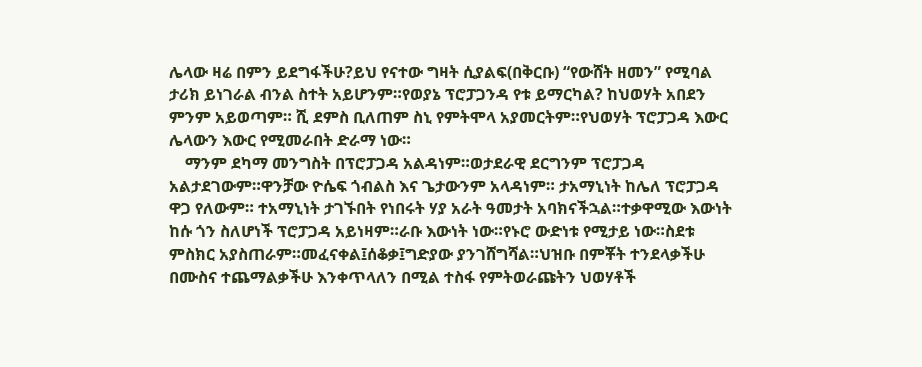ሌላው ዛሬ በምን ይደግፋችሁ?ይህ የናተው ግዛት ሲያልፍ(በቅርቡ) “የውሸት ዘመን” የሚባል ታሪክ ይነገራል ብንል ስተት አይሆንም።የወያኔ ፕሮፓጋንዳ የቱ ይማርካል? ከህወሃት አበደን ምንም አይወጣም። ሺ ደምስ ቢለጠም ስኒ የምትሞላ አያመርትም።የህወሃት ፕሮፓጋዳ እውር ሌላውን እውር የሚመራበት ድራማ ነው።
    ማንም ደካማ መንግስት በፕሮፓጋዳ አልዳነም።ወታደራዊ ደርግንም ፕሮፓጋዳ አልታደገውም።ዋንቻው ዮሴፍ ጎብልስ እና ጌታውንም አላዳነም። ታአማኒነት ከሌለ ፕሮፓጋዳ ዋጋ የለውም። ተአማኒነት ታገኙበት የነበሩት ሃያ አራት ዓመታት አባክናችኋል።ተቃዋሚው እውነት ከሱ ጎን ስለሆነች ፕሮፓጋዳ አይነዛም።ራቡ እውነት ነው።የኑሮ ውድነቱ የሚታይ ነው።ስደቱ ምስክር አያስጠራም።መፈናቀል፤ሰቆቃ፤ግድያው ያንገሸግሻል።ህዝቡ በምቾት ተንደላቃችሁ በሙስና ተጨማልቃችሁ እንቀጥላለን በሚል ተስፋ የምትወራጩትን ህወሃቶች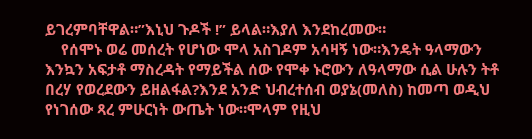ይገረምባቸዋል።”እኒህ ጉዶች !” ይላል።እያለ እንደከረመው።
    የሰሞኑ ወሬ መሰረት የሆነው ሞላ አስገዶም አሳዛኝ ነው።እንዴት ዓላማውን እንኳን አፍታቶ ማስረዳት የማይችል ሰው የሞቀ ኑሮውን ለዓላማው ሲል ሁሉን ትቶ በረሃ የወረደውን ይዘልፋል?እንደ አንድ ህብረተሰብ ወያኔ(መለስ) ከመጣ ወዲህ የነገሰው ጻረ ምሁርነት ውጤት ነው።ሞላም የዚህ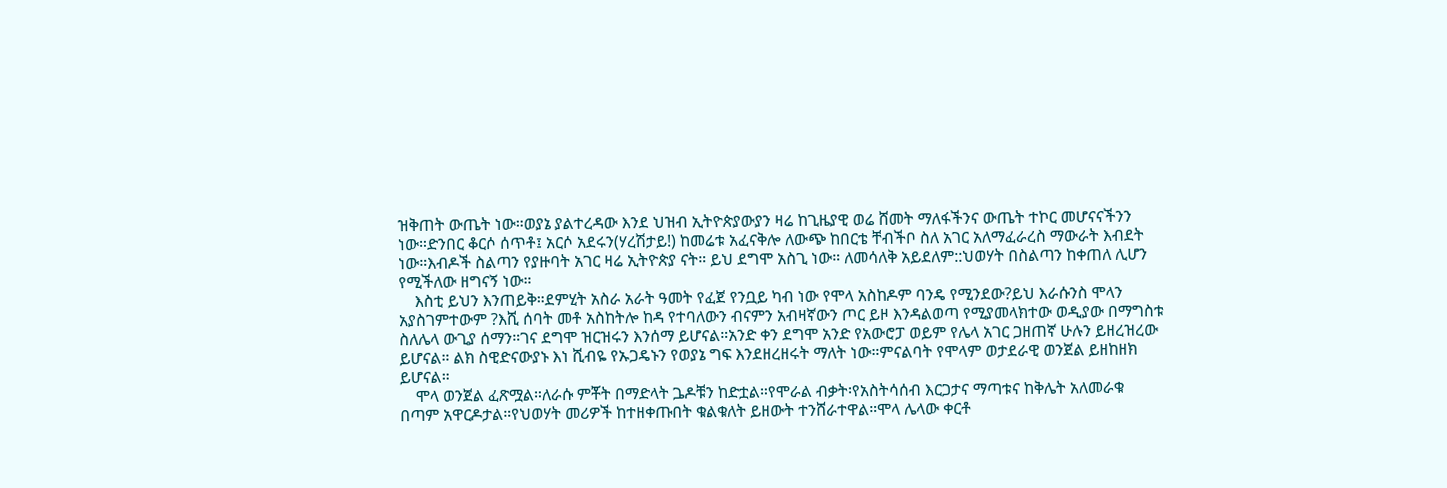ዝቅጠት ውጤት ነው።ወያኔ ያልተረዳው እንደ ህዝብ ኢትዮጵያውያን ዛሬ ከጊዜያዊ ወሬ ሸመት ማለፋችንና ውጤት ተኮር መሆናናችንን ነው።ድንበር ቆርሶ ሰጥቶ፤ አርሶ አደሩን(ሃረሽታይ!) ከመሬቱ አፈናቅሎ ለውጭ ከበርቴ ቸብችቦ ስለ አገር አለማፈራረስ ማውራት እብደት ነው።እብዶች ስልጣን የያዙባት አገር ዛሬ ኢትዮጵያ ናት። ይህ ደግሞ አስጊ ነው። ለመሳለቅ አይደለም::ህወሃት በስልጣን ከቀጠለ ሊሆን የሚችለው ዘግናኝ ነው።
    እስቲ ይህን እንጠይቅ።ደምሂት አስራ አራት ዓመት የፈጀ የንቧይ ካብ ነው የሞላ አስከዶም ባንዴ የሚንደው?ይህ እራሱንስ ሞላን አያስገምተውም ?እሺ ሰባት መቶ አስከትሎ ከዳ የተባለውን ብናምን አብዛኛውን ጦር ይዞ እንዳልወጣ የሚያመላክተው ወዲያው በማግስቱ ስለሌላ ውጊያ ሰማን።ገና ደግሞ ዝርዝሩን እንሰማ ይሆናል።አንድ ቀን ደግሞ አንድ የአውሮፓ ወይም የሌላ አገር ጋዘጠኛ ሁሉን ይዘረዝረው ይሆናል። ልክ ስዊድናውያኑ እነ ሺብዬ የኡጋዴኑን የወያኔ ግፍ እንደዘረዘሩት ማለት ነው።ምናልባት የሞላም ወታደራዊ ወንጀል ይዘከዘክ ይሆናል።
    ሞላ ወንጀል ፈጽሟል።ለራሱ ምቾት በማድላት ጔዶቹን ከድቷል።የሞራል ብቃት፡የአስትሳሰብ እርጋታና ማጣቱና ከቅሌት አለመራቁ በጣም አዋርዶታል።የህወሃት መሪዎች ከተዘቀጡበት ቁልቁለት ይዘውት ተንሸራተዋል።ሞላ ሌላው ቀርቶ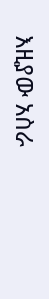እዚያው አስራ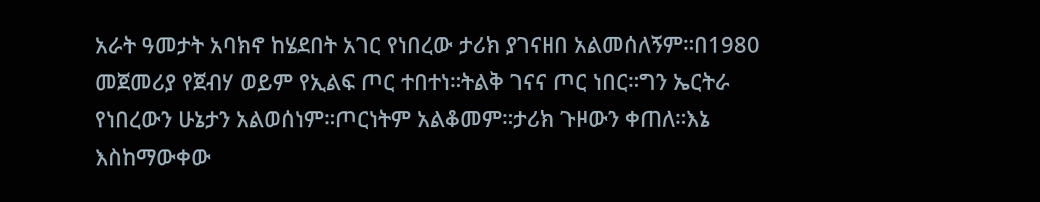አራት ዓመታት አባክኖ ከሄደበት አገር የነበረው ታሪክ ያገናዘበ አልመሰለኝም።በ1980 መጀመሪያ የጀብሃ ወይም የኢልፍ ጦር ተበተነ።ትልቅ ገናና ጦር ነበር።ግን ኤርትራ የነበረውን ሁኔታን አልወሰነም።ጦርነትም አልቆመም።ታሪክ ጉዞውን ቀጠለ።እኔ እስከማውቀው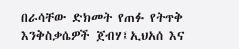በራሳቸው ድክመት የጠፉ የትጥቅ እንቅስቃሴዎች ጀብሃ፤ኢህአሰ እና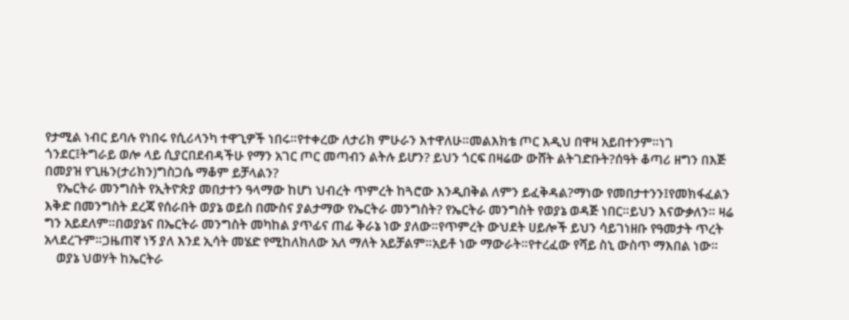የታሚል ነብር ይባሉ የነበሩ የሲሪላንካ ተዋጊዎች ነበሩ።የተቀረው ለታሪክ ምሁራን እተዋለሁ።መልእክቴ ጦር እዲህ በዋዛ አይበተንም።ነገ ጎንደር፤ትግራይ ወሎ ላይ ሲያርበደብዳችሁ የማን አገር ጦር መጣብን ልትሉ ይሆን? ይህን ጎርፍ በዛሬው ውሸት ልትገድቡት?ሰዓት ቆጣሪ ዘግን በእጅ በመያዝ የጊዜን(ታሪክን)ግስጋሴ ማቆም ይቻላልን?
    የኤርትራ መንግስት የኢትዮጵያ መበታተን ዓላማው ከሆነ ህብረት ጥምረት ከጓሮው እንዲበቅል ለምን ይፈቅዳል?ማነው የመበታተንን፤የመክፋፈልን እቅድ በመንግስት ደረጃ የሰራበት ወያኔ ወይስ በሙስና ያልታማው የኤርትራ መንግስት? የኤርትራ መንግስት የወያኔ ወዳጅ ነበር።ይህን እናውቃለን። ዛሬ ግን አይደለም።በወያኔና በኤርትራ መንግስት መካከል ያጥፊና ጠፊ ቅራኔ ነው ያለው።የጥምረት ውህደት ሀይሎች ይህን ሳይገነዘቡ የዓመታት ጥረት አላደረጉም።ጋዜጠኛ ነኝ ያለ እንደ ኢሳት መሄድ የሚከለክለው አለ ማለት አይቻልም።አይቶ ነው ማውራት።የተረፈው የሻይ ስኒ ውስጥ ማእበል ነው።
    ወያኔ ህወሃት ከኤርትራ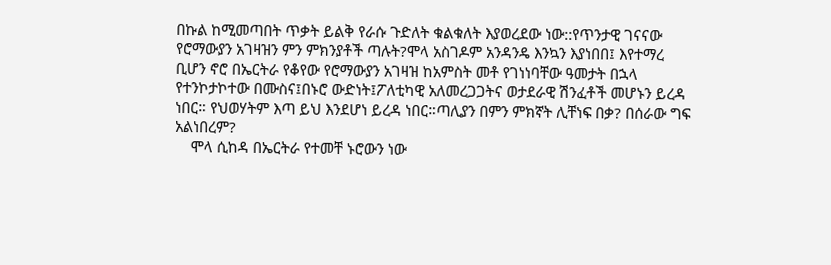በኩል ከሚመጣበት ጥቃት ይልቅ የራሱ ጉድለት ቁልቁለት እያወረደው ነው::የጥንታዊ ገናናው የሮማውያን አገዛዝን ምን ምክንያቶች ጣሉት?ሞላ አስገዶም አንዳንዴ እንኳን እያነበበ፤ እየተማረ ቢሆን ኖሮ በኤርትራ የቆየው የሮማውያን አገዛዝ ከአምስት መቶ የገነነባቸው ዓመታት በኋላ የተንኮታኮተው በሙስና፤በኑሮ ውድነት፤ፖለቲካዊ አለመረጋጋትና ወታደራዊ ሽንፈቶች መሆኑን ይረዳ ነበር። የህወሃትም እጣ ይህ እንደሆነ ይረዳ ነበር።ጣሊያን በምን ምክኛት ሊቸነፍ በቃ? በሰራው ግፍ አልነበረም?
    ሞላ ሲከዳ በኤርትራ የተመቸ ኑሮውን ነው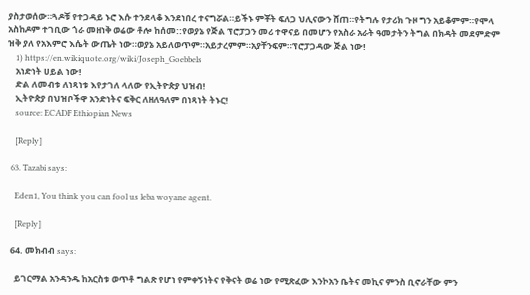ያስታወሰው።ጓዶቹ የተጋዳይ ኑሮ እሱ ተንደላቆ እንደነበረ ተናግሯል።ይችኑ ምቾት ፍለጋ ህሊናውን ሸጠ።የትግሉ የታሪክ ጉዞ ግን አይቆምም።የሞላ አስከዶም ተገቢው ጎራ መዘነቅ ወሬው ቶሎ ከሰመ::የወያኔ የጅል ፕሮፓጋን መሪ ተዋናይ በመሆን የአስራ አራት ዓመታትን ትግል በክዳት መደምድም ዝቅ ያለ የአእምሮ እሴት ውጤት ነው።ወያኔ አይለወጥም።አይታረምም።አያቸንፍም።ፕሮፓጋዳው ጅል ነው!
    1) https://en.wikiquote.org/wiki/Joseph_Goebbels
    አነድነት ሀይል ነው!
    ድል ለመብቱ ለነጻነቱ እየታገለ ላለው የኢትዮጵያ ህዝብ!
    ኢትዮጵያ በህዝቦችዋ አንድነትና ፍቅር ለዘለዓለም በነጻነት ትኑር!
    source: ECADF Ethiopian News

    [Reply]

  63. Tazabi says:

    Eden1, You think you can fool us leba woyane agent.

    [Reply]

  64. መክብብ says:

    ይገርማል አንዳንዱ ከአርስቱ ወጥቶ ግልጽ የሆነ የምቀኝነትና የቅናት ወሬ ነው የሚጽፈው እንኮአን ቤትና መኪና ምንስ ቢኖራቸው ምን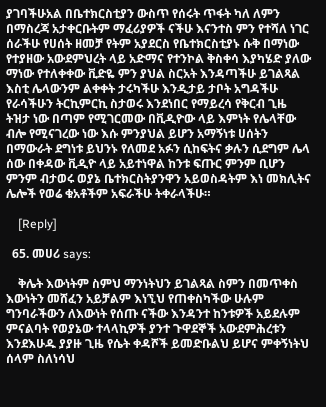ያገባችሁአል በቤተክርስቲያን ውስጥ የሰሩት ጥፋት ካለ ለምን በማስረጃ አታቀርቡትም ማፈሪያዎች ናችሁ እናንተስ ምን የተሻለ ነገር ሰራችሁ የሀሰት ዘመቻ የትም አያደርስ የቤተክርስቲያኑ ሱቅ በማነው የተያዘው አውደምህረት ላይ አድማና የተንኮል ቅስቀሳ እያካሄድ ያለው ማነው የተለቀቀው ቪድዬ ምን ያህል ስርአት እንዳጣችሁ ይገልጻል እስቲ ሌላውንም ልቀቀት ታሩካችሁ እንዲታይ ታቦት አግዳችሁ የራሳችሁን ትርኪምርኪ ስታወሩ እንደነበር የማይረሳ የቅርብ ጊዜ ትዝታ ነው በጣም የሚገርመው በቪዲዮው ላይ እምነት የሌላቸው ብሎ የሚናገረው ነው እሱ ምንያህል ይሆን አማኝነቱ ሀሰትን በማውራት ደግነቱ ይህንኑ የለመደ አፉን ሲከፍትና ቃሉን ሲደግም ሌላ ሰው በቀዳው ቪዲዮ ላይ አይተነዋል ከንቱ ፍጡር ምንም ቢሆን ምንም ብታወሩ ወያኔ ቤተክርስትያንዋን አይወስዳትም እነ መክሊትና ሌሎች የወሬ ቁአቶችም አፍራችሁ ትቀራላችሁ።

    [Reply]

  65. መሀሪ says:

    ቅሌት እውነትም ስምህ ማንነትህን ይገልጻል ስምን በመጥቀስ እውነትን መሸፈን አይቻልም እነኚህ የጠቀስካችው ሁሉም ግንባራችውን ለእውነት የሰጡ ናችው እንዳንተ ከንቱዎች አይደሉም ምናልባት የወያኔው ተላላኪዎች ያንተ ጉዋደኞች አውደምሕረቱን እንደእሁዱ ያያዙ ጊዜ የሴት ቀዳሾች ይመድቡልህ ይሆና ምቀኝነትህ ሰላም ስለነሳህ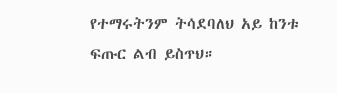የተማሩትንም ትሳደባለህ አይ ከንቱ ፍጡር ልብ ይስጥህ።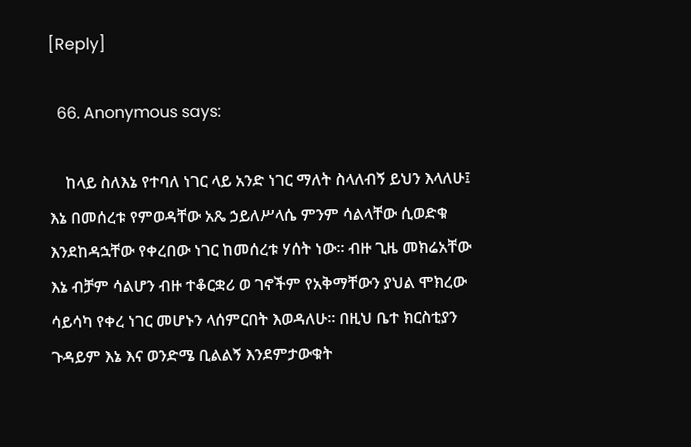[Reply]

  66. Anonymous says:

    ከላይ ስለእኔ የተባለ ነገር ላይ አንድ ነገር ማለት ስላለብኝ ይህን እላለሁ፤ እኔ በመሰረቱ የምወዳቸው አጼ ኃይለሥላሴ ምንም ሳልላቸው ሲወድቁ እንደከዳኋቸው የቀረበው ነገር ከመሰረቱ ሃሰት ነው። ብዙ ጊዜ መክሬአቸው እኔ ብቻም ሳልሆን ብዙ ተቆርቋሪ ወ ገኖችም የአቅማቸውን ያህል ሞክረው ሳይሳካ የቀረ ነገር መሆኑን ላሰምርበት እወዳለሁ። በዚህ ቤተ ክርስቲያን ጉዳይም እኔ እና ወንድሜ ቢልልኝ እንደምታውቁት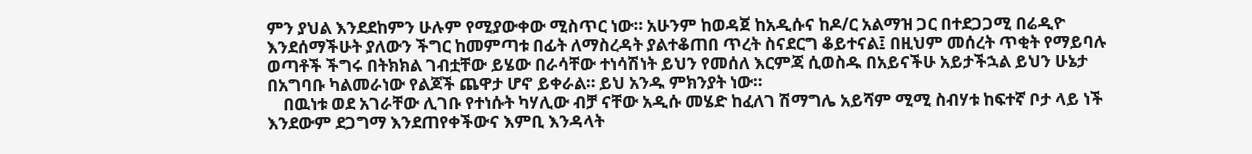ምን ያህል እንደደከምን ሁሉም የሚያውቀው ሚስጥር ነው። አሁንም ከወዳጀ ከአዲሱና ከዶ/ር አልማዝ ጋር በተደጋጋሚ በሬዲዮ እንደሰማችሁት ያለውን ችግር ከመምጣቱ በፊት ለማስረዳት ያልተቆጠበ ጥረት ስናደርግ ቆይተናል፤ በዚህም መሰረት ጥቂት የማይባሉ ወጣቶች ችግሩ በትክክል ገብቷቸው ይሄው በራሳቸው ተነሳሽነት ይህን የመሰለ እርምጃ ሲወስዱ በአይናችሁ አይታችኋል ይህን ሁኔታ በአግባቡ ካልመራነው የልጆች ጨዋታ ሆኖ ይቀራል። ይህ አንዱ ምክንያት ነው።
    በዉነቱ ወደ አገራቸው ሊገቡ የተነሱት ካሃሊው ብቻ ናቸው አዲሱ መሄድ ከፈለገ ሽማግሌ አይሻም ሚሚ ስብሃቱ ከፍተኛ ቦታ ላይ ነች እንደውም ደጋግማ እንደጠየቀችውና እምቢ እንዳላት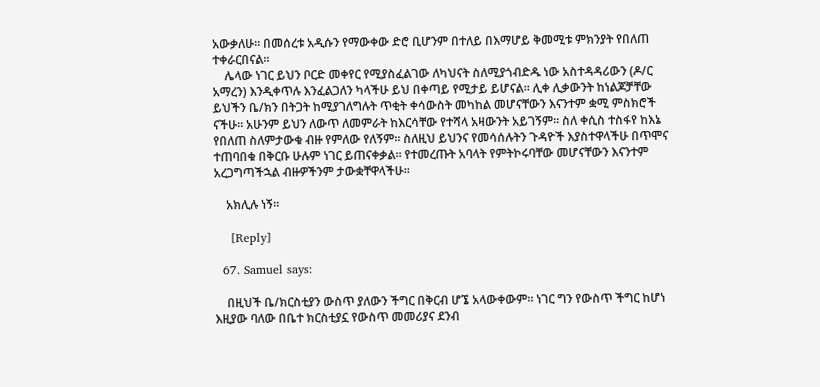አውቃለሁ። በመሰረቱ አዲሱን የማውቀው ድሮ ቢሆንም በተለይ በእማሆይ ቅመሚቱ ምክንያት የበለጠ ተቀራርበናል።
    ሌላው ነገር ይህን ቦርድ መቀየር የሚያስፈልገው ለካህናት ስለሚያጎብድዱ ነው አስተዳዳሪውን (ዶ/ር አማረን) እንዲቀጥሉ እንፈልጋለን ካላችሁ ይህ በቀጣይ የሚታይ ይሆናል። ሊቀ ሊቃውንት ከነልጆቻቸው ይህችን ቤ/ክን በትጋት ከሚያገለግሉት ጥቂት ቀሳውስት መካከል መሆናቸውን እናንተም ቋሚ ምስክሮች ናችሁ። አሁንም ይህን ለውጥ ለመምራት ከእርሳቸው የተሻላ አዛውንት አይገኝም። ስለ ቀሲስ ተስፋየ ከእኔ የበለጠ ስለምታውቁ ብዙ የምለው የለኝም። ስለዚህ ይህንና የመሳሰሉትን ጉዳዮች እያስተዋላችሁ በጥሞና ተጠባበቁ በቅርቡ ሁሉም ነገር ይጠናቀቃል። የተመረጡት አባላት የምትኮሩባቸው መሆናቸውን እናንተም አረጋግጣችኋል ብዙዎችንም ታውቋቸዋላችሁ።

    አክሊሉ ነኝ።

    [Reply]

  67. Samuel says:

    በዚህች ቤ/ክርስቲያን ውስጥ ያለውን ችግር በቅርብ ሆኜ አላውቀውም። ነገር ግን የውስጥ ችግር ከሆነ እዚያው ባለው በቤተ ክርስቲያኗ የውስጥ መመሪያና ደንብ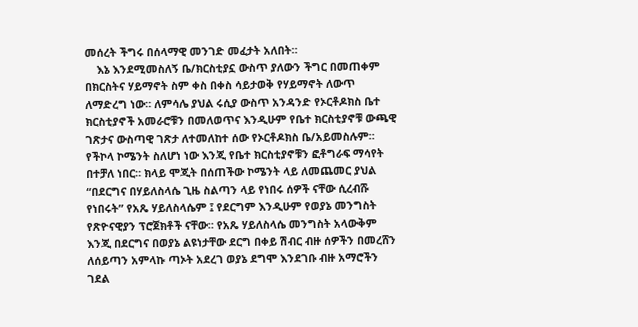መሰረት ችግሩ በሰላማዊ መንገድ መፈታት አለበት።
    እኔ እንደሚመስለኝ ቤ/ክርስቲያኗ ውስጥ ያለውን ችግር በመጠቀም በክርስትና ሃይማኖት ስም ቀስ በቀስ ሳይታወቅ የሃይማኖት ለውጥ ለማድረግ ነው። ለምሳሌ ያህል ሩሲያ ውስጥ አንዳንድ የኦርቶዶክስ ቤተ ክርስቲያኖች አመራሮቹን በመለወጥና እንዲሁም የቤተ ክርስቲያኖቹ ውጫዊ ገጽታና ውስጣዊ ገጽታ ለተመለከተ ሰው የኦርቶዶክስ ቤ/አይመስሉም። የችኮላ ኮሜንት ስለሆነ ነው እንጂ የቤተ ክርስቲያኖቹን ፎቶግራፍ ማሳየት በተቻለ ነበር። ክላይ ሞጂት በሰጠችው ኮሜንት ላይ ለመጨመር ያህል “በደርግና በሃይለስላሴ ጊዜ ስልጣን ላይ የነበሩ ሰዎች ናቸው ሲረብሹ የነበሩት” የአጼ ሃይለስላሴም ፤ የደርግም እንዲሁም የወያኔ መንግስት የጽዮናዊያን ፕሮጀክቶች ናቸው። የአጼ ሃይለስላሴ መንግስት አላውቅም እንጂ በደርግና በወያኔ ልዩነታቸው ደርግ በቀይ ሽብር ብዙ ሰዎችን በመረሸን ለሰይጣን አምላኩ ጣኦት አደረገ ወያኔ ደግሞ እንደገቡ ብዙ አማሮችን ገደል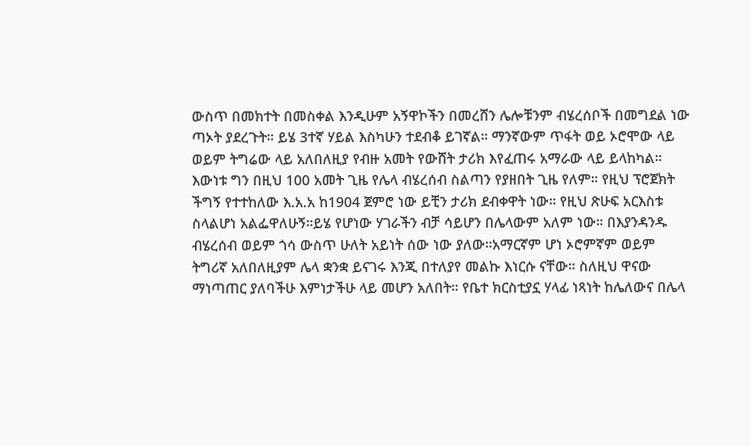ውስጥ በመክተት በመስቀል እንዲሁም አኝዋኮችን በመረሸን ሌሎቹንም ብሄረሰቦች በመግደል ነው ጣኦት ያደረጉት። ይሄ 3ተኛ ሃይል እስካሁን ተደብቆ ይገኛል። ማንኛውም ጥፋት ወይ ኦሮሞው ላይ ወይም ትግሬው ላይ አለበለዚያ የብዙ አመት የውሸት ታሪክ እየፈጠሩ አማራው ላይ ይላከካል። እውነቱ ግን በዚህ 100 አመት ጊዜ የሌላ ብሄረሰብ ስልጣን የያዘበት ጊዜ የለም። የዚህ ፕሮጀክት ችግኝ የተተከለው እ.አ.አ ከ1904 ጀምሮ ነው ይቺን ታሪክ ደብቀዋት ነው። የዚህ ጽሁፍ አርእስቱ ስላልሆነ አልፌዋለሁኝ።ይሄ የሆነው ሃገራችን ብቻ ሳይሆን በሌላውም አለም ነው። በእያንዳንዱ ብሄረሰብ ወይም ጎሳ ውስጥ ሁለት አይነት ሰው ነው ያለው።አማርኛም ሆነ ኦሮምኛም ወይም ትግሪኛ አለበለዚያም ሌላ ቋንቋ ይናገሩ እንጂ በተለያየ መልኩ እነርሱ ናቸው። ስለዚህ ዋናው ማነጣጠር ያለባችሁ እምነታችሁ ላይ መሆን አለበት። የቤተ ክርስቲያኗ ሃላፊ ነጻነት ከሌለውና በሌላ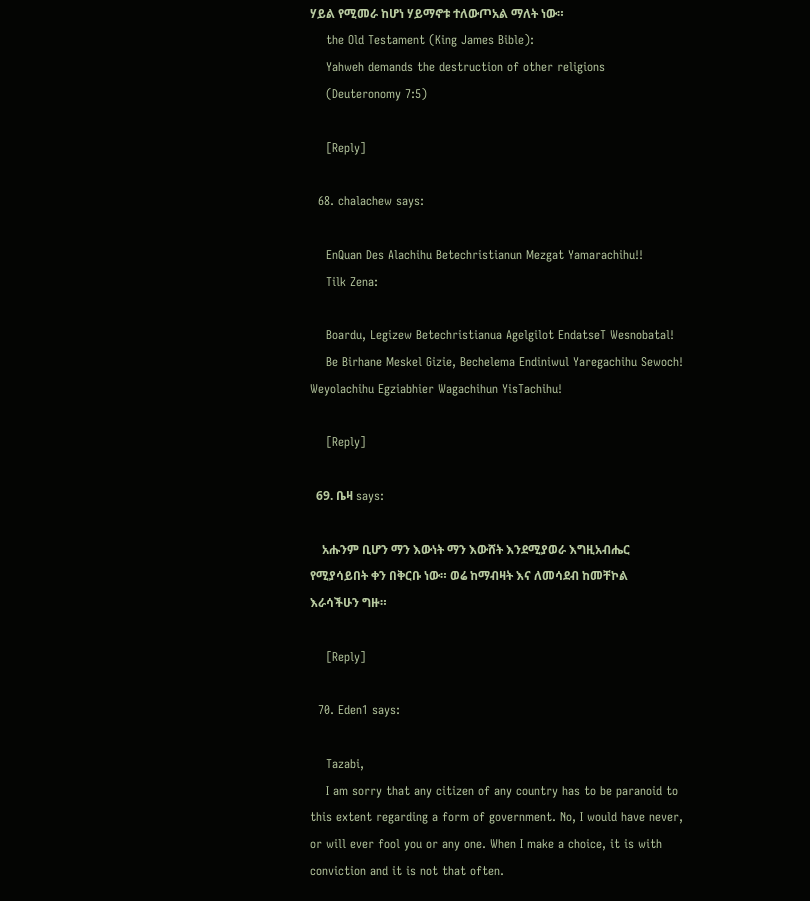ሃይል የሚመራ ከሆነ ሃይማኖቱ ተለውጦአል ማለት ነው።
    the Old Testament (King James Bible):
    Yahweh demands the destruction of other religions
    (Deuteronomy 7:5)

    [Reply]

  68. chalachew says:

    EnQuan Des Alachihu Betechristianun Mezgat Yamarachihu!!
    Tilk Zena:

    Boardu, Legizew Betechristianua Agelgilot EndatseT Wesnobatal!
    Be Birhane Meskel Gizie, Bechelema Endiniwul Yaregachihu Sewoch! Weyolachihu Egziabhier Wagachihun YisTachihu!

    [Reply]

  69. ቤዛ says:

    አሑንም ቢሆን ማን እውነት ማን እውሸት እንደሚያወራ እግዚአብሔር የሚያሳይበት ቀን በቅርቡ ነው። ወሬ ከማብዛት እና ለመሳደብ ከመቸኮል እራሳችሁን ግዙ።

    [Reply]

  70. Eden1 says:

    Tazabi,
    I am sorry that any citizen of any country has to be paranoid to this extent regarding a form of government. No, I would have never, or will ever fool you or any one. When I make a choice, it is with conviction and it is not that often.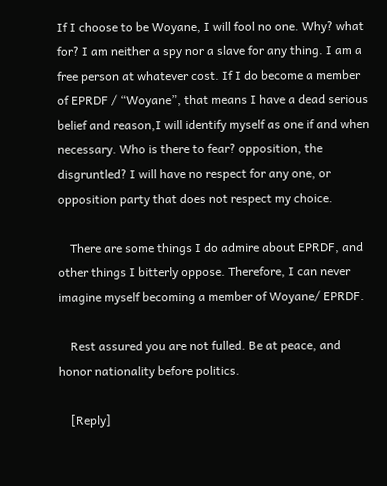If I choose to be Woyane, I will fool no one. Why? what for? I am neither a spy nor a slave for any thing. I am a free person at whatever cost. If I do become a member of EPRDF / “Woyane”, that means I have a dead serious belief and reason,I will identify myself as one if and when necessary. Who is there to fear? opposition, the disgruntled? I will have no respect for any one, or opposition party that does not respect my choice.

    There are some things I do admire about EPRDF, and other things I bitterly oppose. Therefore, I can never imagine myself becoming a member of Woyane/ EPRDF.

    Rest assured you are not fulled. Be at peace, and honor nationality before politics.

    [Reply]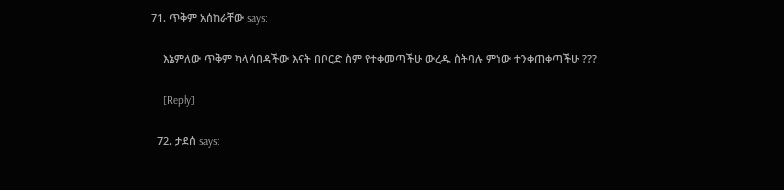71. ጥቅም አሰከራቸው says:

    እኔምለው ጥቅም ካላሳበዳችው እናት በቦርድ ስም የተቀመጣችሁ ውረዱ ስትባሉ ምነው ተንቀጠቀጣችሁ ???

    [Reply]

  72. ታደሰ says: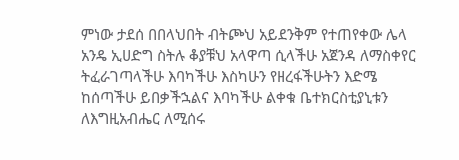ምነው ታደሰ በበላህበት ብትጮህ አይደንቅም የተጠየቀው ሌላ አንዴ ኢሀድግ ስትሉ ቆያቹህ አላዋጣ ሲላችሁ አጀንዳ ለማስቀየር ትፈራገጣላችሁ እባካችሁ እስካሁን የዘረፋችሁትን እድሜ ከሰጣችሁ ይበቃችኋልና እባካችሁ ልቀቁ ቤተክርስቲያኒቱን ለእግዚአብሔር ለሚሰሩ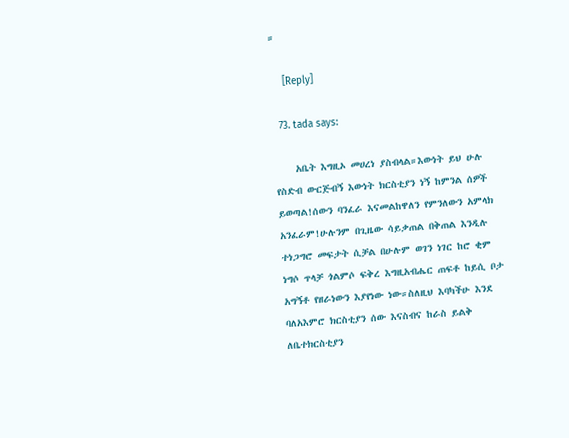።

    [Reply]

  73. tada says:

    አቤት እግዚኦ መሀረነ ያስብላል።እውነት ይህ ሁሉ የስድብ ውርጅብኝ እውነት ክርስቲያን ነኝ ከምንል ሰዎች ይወጣል!ሰውን ባንፈራ እናመልከዋለን የምንለውን አምላክ አንፈራም!ሁሉንም በጊዜው ሳይቃጠል በቅጠል እንዲሉ ተነጋግሮ መፍታት ሲቻል በሁሉም ወገን ነገር ከሮ ቂም ነግሶ ጥላቻ ጎልምሶ ፍቅረ እግዚአብሔር ጠፍቶ ከይሲ ቦታ አግኝቶ የዘራነውን እያየነው ነው።ስለዚህ እባካችሁ እንደ ባለአእምሮ ክርስቲያን ሰው እናስብና ከራስ ይልቅ ለቤተክርስቲያን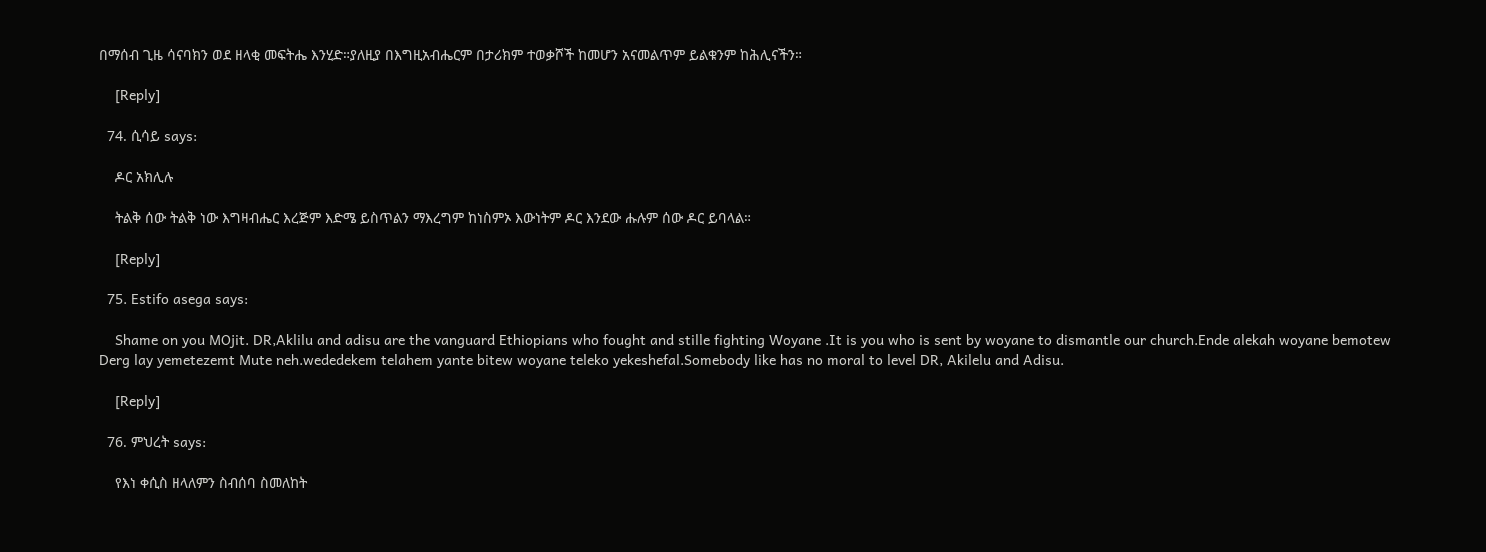በማሰብ ጊዜ ሳናባክን ወደ ዘላቂ መፍትሔ እንሂድ።ያለዚያ በእግዚአብሔርም በታሪክም ተወቃሾች ከመሆን አናመልጥም ይልቁንም ከሕሊናችን።

    [Reply]

  74. ሲሳይ says:

    ዶር አክሊሉ

    ትልቅ ሰው ትልቅ ነው እግዛብሔር እረጅም እድሜ ይስጥልን ማእረግም ከነስምኦ እውነትም ዶር እንደው ሑሉም ሰው ዶር ይባላል።

    [Reply]

  75. Estifo asega says:

    Shame on you MOjit. DR,Aklilu and adisu are the vanguard Ethiopians who fought and stille fighting Woyane .It is you who is sent by woyane to dismantle our church.Ende alekah woyane bemotew Derg lay yemetezemt Mute neh.wededekem telahem yante bitew woyane teleko yekeshefal.Somebody like has no moral to level DR, Akilelu and Adisu.

    [Reply]

  76. ምህረት says:

    የእነ ቀሲስ ዘላለምን ስብሰባ ስመለከት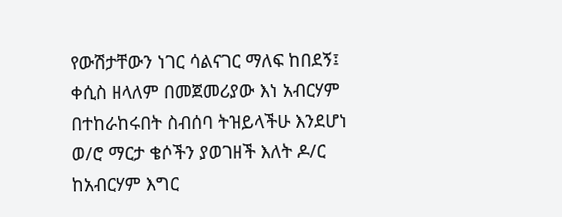የውሽታቸውን ነገር ሳልናገር ማለፍ ከበደኝ፤ ቀሲስ ዘላለም በመጀመሪያው እነ አብርሃም በተከራከሩበት ስብሰባ ትዝይላችሁ እንደሆነ ወ/ሮ ማርታ ቄሶችን ያወገዘች እለት ዶ/ር ከአብርሃም እግር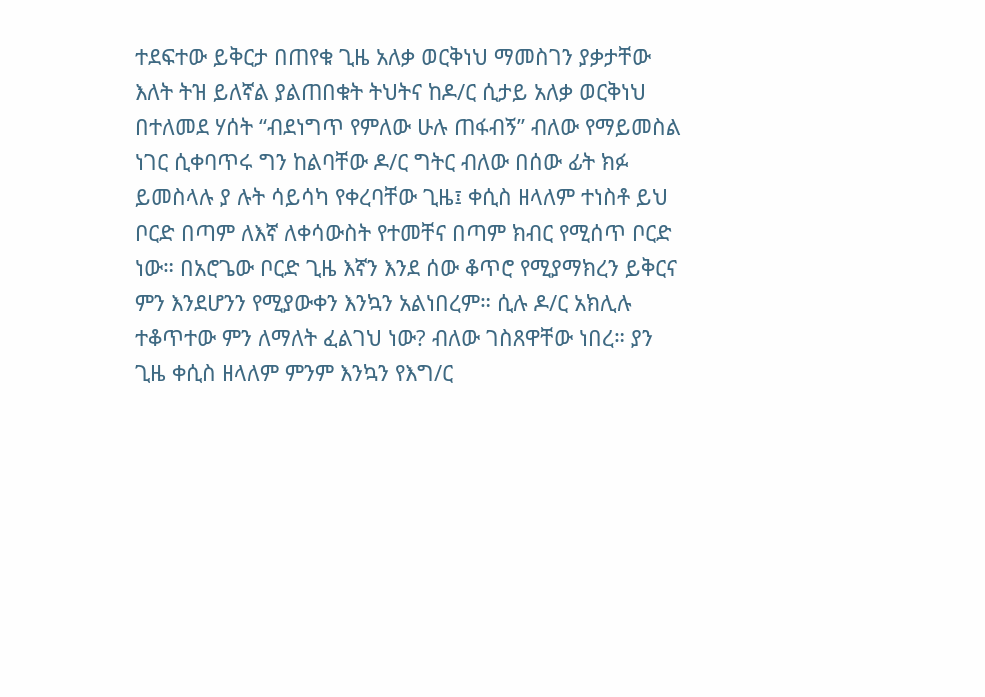ተደፍተው ይቅርታ በጠየቁ ጊዜ አለቃ ወርቅነህ ማመስገን ያቃታቸው እለት ትዝ ይለኛል ያልጠበቁት ትህትና ከዶ/ር ሲታይ አለቃ ወርቅነህ በተለመደ ሃሰት “ብደነግጥ የምለው ሁሉ ጠፋብኝ” ብለው የማይመስል ነገር ሲቀባጥሩ ግን ከልባቸው ዶ/ር ግትር ብለው በሰው ፊት ክፉ ይመስላሉ ያ ሉት ሳይሳካ የቀረባቸው ጊዜ፤ ቀሲስ ዘላለም ተነስቶ ይህ ቦርድ በጣም ለእኛ ለቀሳውስት የተመቸና በጣም ክብር የሚሰጥ ቦርድ ነው። በአሮጌው ቦርድ ጊዜ እኛን እንደ ሰው ቆጥሮ የሚያማክረን ይቅርና ምን እንደሆንን የሚያውቀን እንኳን አልነበረም። ሲሉ ዶ/ር አክሊሉ ተቆጥተው ምን ለማለት ፈልገህ ነው? ብለው ገስጸዋቸው ነበረ። ያን ጊዜ ቀሲስ ዘላለም ምንም እንኳን የእግ/ር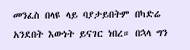መንፈስ በላዩ ላይ ባያታይበትም በካድሬ አንደበት እውነት ይናገር ነበረ። በኋላ ግን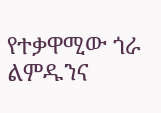የተቃዋሚው ጎራ ልምዱንና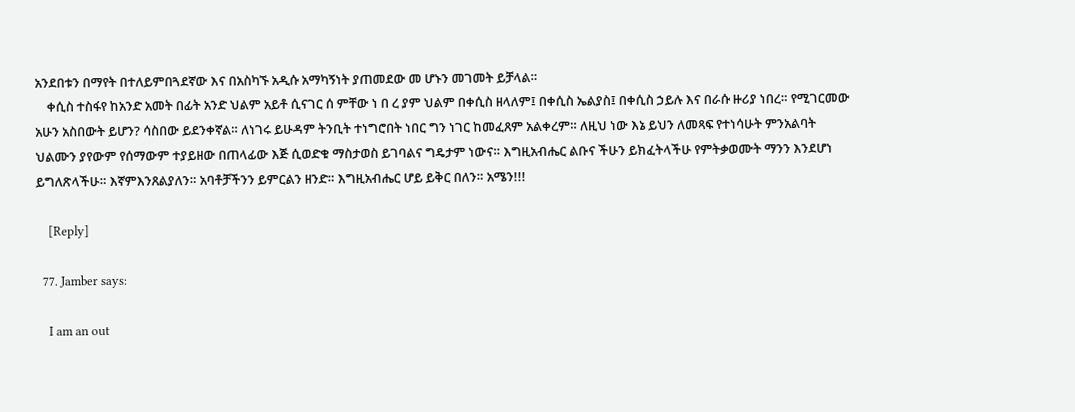አንደበቱን በማየት በተለይምበጓደኛው እና በአስካኙ አዲሱ አማካኝነት ያጠመደው መ ሆኑን መገመት ይቻላል።
    ቀሲስ ተስፋየ ከአንድ አመት በፊት አንድ ህልም አይቶ ሲናገር ሰ ምቸው ነ በ ረ ያም ህልም በቀሲስ ዘላለም፤ በቀሲስ ኤልያስ፤ በቀሲስ ኃይሉ እና በራሱ ዙሪያ ነበረ። የሚገርመው አሁን አስበውት ይሆን? ሳስበው ይደንቀኛል። ለነገሩ ይሁዳም ትንቢት ተነግሮበት ነበር ግን ነገር ከመፈጸም አልቀረም። ለዚህ ነው እኔ ይህን ለመጻፍ የተነሳሁት ምንአልባት ህልሙን ያየውም የሰማውም ተያይዘው በጠላፊው እጅ ሲወድቁ ማስታወስ ይገባልና ግዴታም ነውና። እግዚአብሔር ልቡና ችሁን ይክፈትላችሁ የምትቃወሙት ማንን እንደሆነ ይግለጽላችሁ። እኛምእንጸልያለን። አባቶቻችንን ይምርልን ዘንድ። እግዚአብሔር ሆይ ይቅር በለን። አሜን!!!

    [Reply]

  77. Jamber says:

    I am an out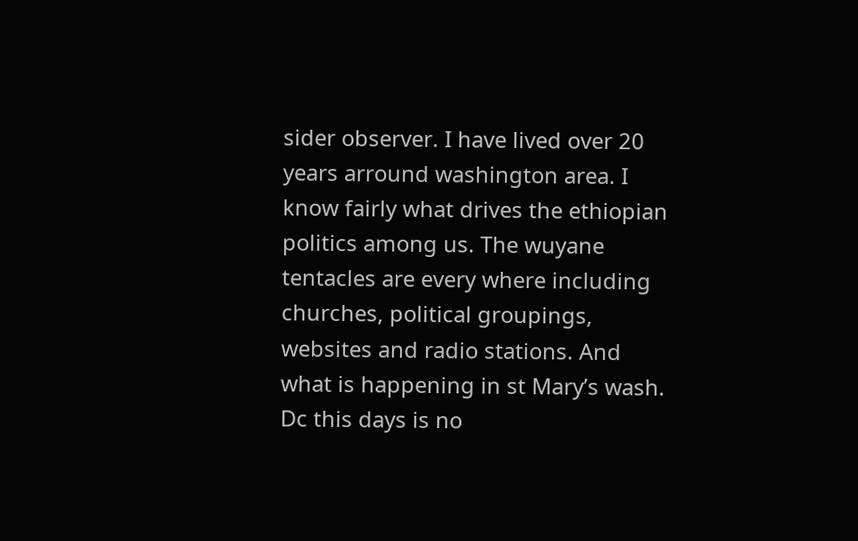sider observer. I have lived over 20 years arround washington area. I know fairly what drives the ethiopian politics among us. The wuyane tentacles are every where including churches, political groupings, websites and radio stations. And what is happening in st Mary’s wash. Dc this days is no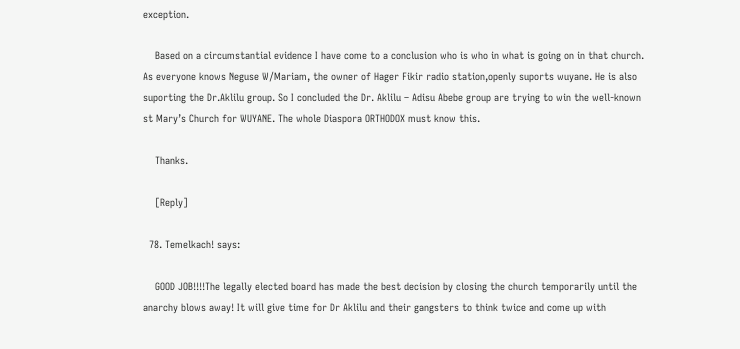exception.

    Based on a circumstantial evidence I have come to a conclusion who is who in what is going on in that church. As everyone knows Neguse W/Mariam, the owner of Hager Fikir radio station,openly suports wuyane. He is also suporting the Dr.Aklilu group. So I concluded the Dr. Aklilu – Adisu Abebe group are trying to win the well-known st Mary’s Church for WUYANE. The whole Diaspora ORTHODOX must know this.

    Thanks.

    [Reply]

  78. Temelkach! says:

    GOOD JOB!!!!The legally elected board has made the best decision by closing the church temporarily until the anarchy blows away! It will give time for Dr Aklilu and their gangsters to think twice and come up with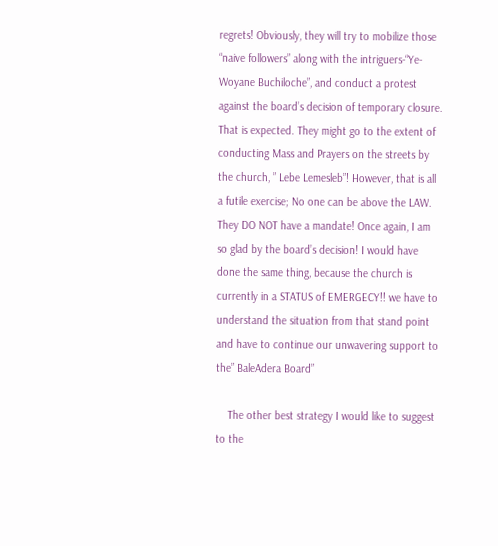regrets! Obviously, they will try to mobilize those “naive followers” along with the intriguers-“Ye- Woyane Buchiloche”, and conduct a protest against the board’s decision of temporary closure. That is expected. They might go to the extent of conducting Mass and Prayers on the streets by the church, ” Lebe Lemesleb”! However, that is all a futile exercise; No one can be above the LAW. They DO NOT have a mandate! Once again, I am so glad by the board’s decision! I would have done the same thing, because the church is currently in a STATUS of EMERGECY!! we have to understand the situation from that stand point and have to continue our unwavering support to the” BaleAdera Board”

    The other best strategy I would like to suggest to the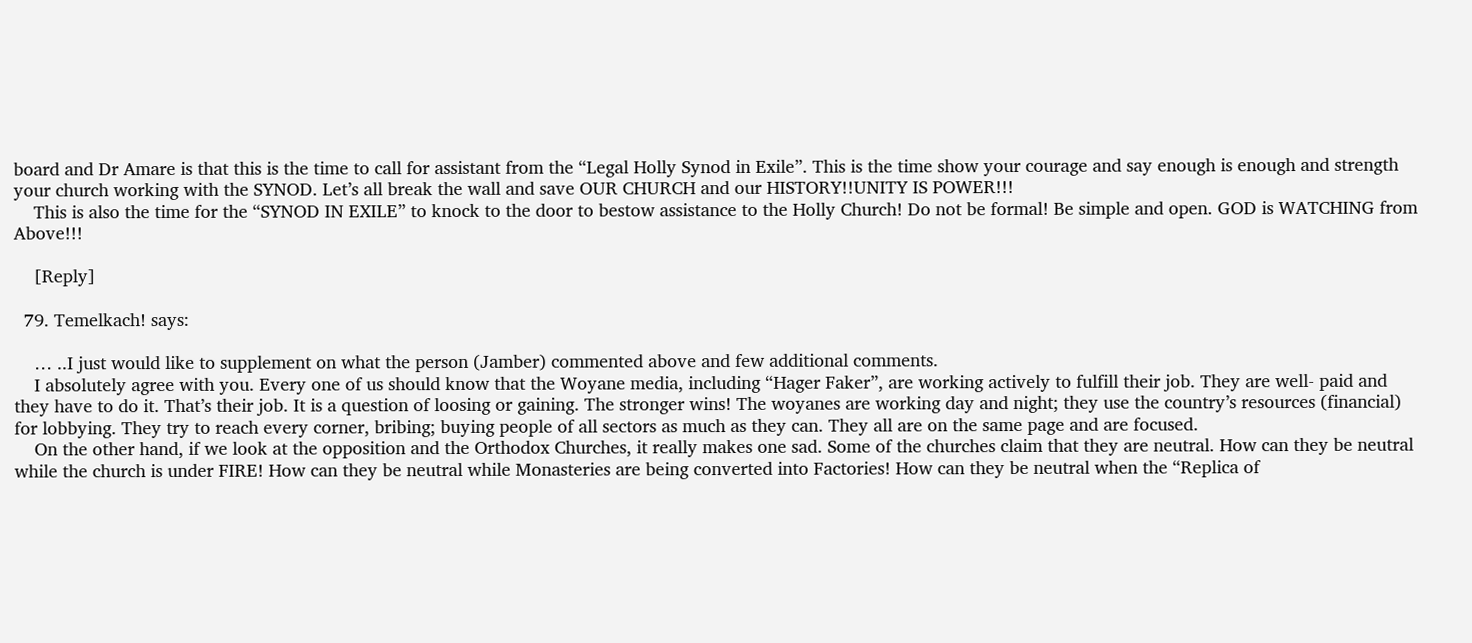board and Dr Amare is that this is the time to call for assistant from the “Legal Holly Synod in Exile”. This is the time show your courage and say enough is enough and strength your church working with the SYNOD. Let’s all break the wall and save OUR CHURCH and our HISTORY!!UNITY IS POWER!!!
    This is also the time for the “SYNOD IN EXILE” to knock to the door to bestow assistance to the Holly Church! Do not be formal! Be simple and open. GOD is WATCHING from Above!!!

    [Reply]

  79. Temelkach! says:

    … ..I just would like to supplement on what the person (Jamber) commented above and few additional comments.
    I absolutely agree with you. Every one of us should know that the Woyane media, including “Hager Faker”, are working actively to fulfill their job. They are well- paid and they have to do it. That’s their job. It is a question of loosing or gaining. The stronger wins! The woyanes are working day and night; they use the country’s resources (financial) for lobbying. They try to reach every corner, bribing; buying people of all sectors as much as they can. They all are on the same page and are focused.
    On the other hand, if we look at the opposition and the Orthodox Churches, it really makes one sad. Some of the churches claim that they are neutral. How can they be neutral while the church is under FIRE! How can they be neutral while Monasteries are being converted into Factories! How can they be neutral when the “Replica of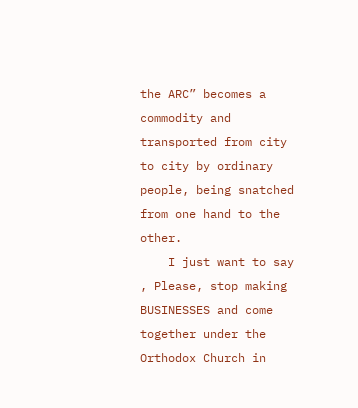the ARC” becomes a commodity and transported from city to city by ordinary people, being snatched from one hand to the other.
    I just want to say , Please, stop making BUSINESSES and come together under the Orthodox Church in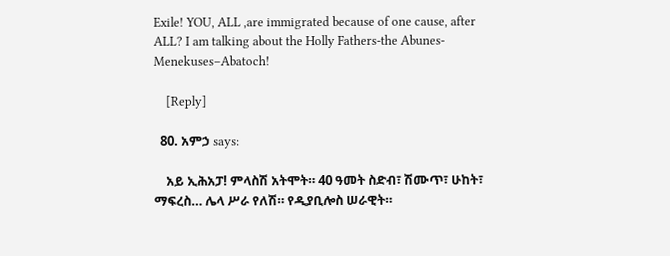Exile! YOU, ALL ,are immigrated because of one cause, after ALL? I am talking about the Holly Fathers-the Abunes- Menekuses–Abatoch!

    [Reply]

  80. አምኃ says:

    አይ ኢሕአፓ! ምላስሽ አትሞት። 40 ዓመት ስድብ፣ ሽሙጥ፣ ሁከት፣ ማፍረስ… ሌላ ሥራ የለሽ። የዲያቢሎስ ሠራዊት።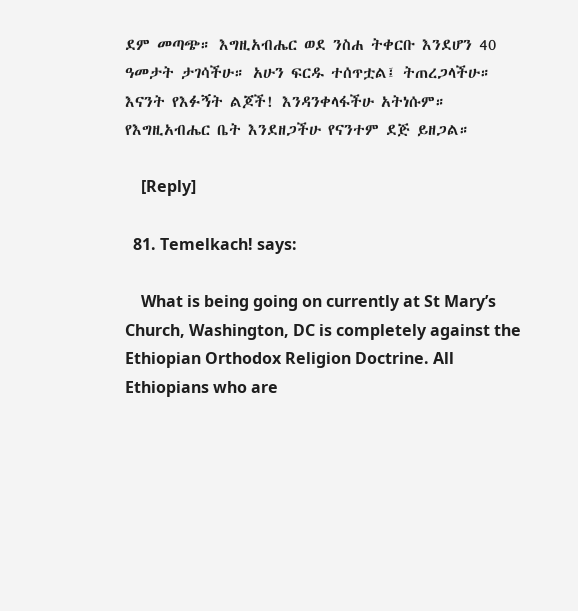ደም መጣጭ። እግዚአብሔር ወደ ንስሐ ትቀርቡ እንደሆን 40 ዓመታት ታገሳችሁ። አሁን ፍርዱ ተሰጥቷል፤ ትጠረጋላችሁ። እናንት የእፉኝት ልጆች! እንዳንቀላፋችሁ አትነሱም። የእግዚአብሔር ቤት እንደዘጋችሁ የናንተም ደጅ ይዘጋል።

    [Reply]

  81. Temelkach! says:

    What is being going on currently at St Mary’s Church, Washington, DC is completely against the Ethiopian Orthodox Religion Doctrine. All Ethiopians who are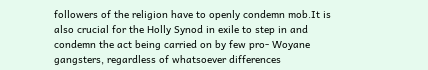followers of the religion have to openly condemn mob.It is also crucial for the Holly Synod in exile to step in and condemn the act being carried on by few pro- Woyane gangsters, regardless of whatsoever differences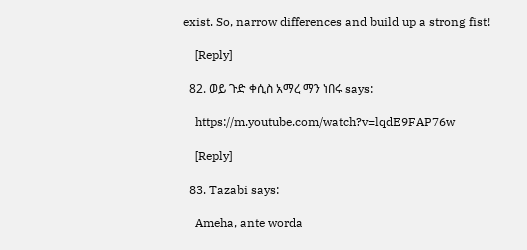exist. So, narrow differences and build up a strong fist!

    [Reply]

  82. ወይ ጉድ ቀሲስ አማረ ማን ነበሩ says:

    https://m.youtube.com/watch?v=lqdE9FAP76w

    [Reply]

  83. Tazabi says:

    Ameha, ante worda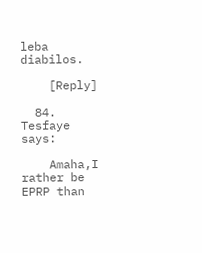leba diabilos.

    [Reply]

  84. Tesfaye says:

    Amaha,I rather be EPRP than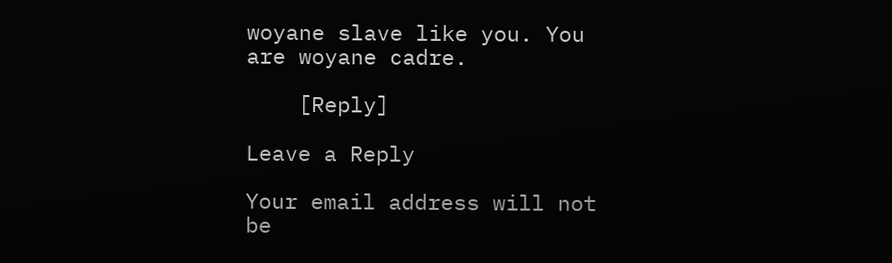woyane slave like you. You are woyane cadre.

    [Reply]

Leave a Reply

Your email address will not be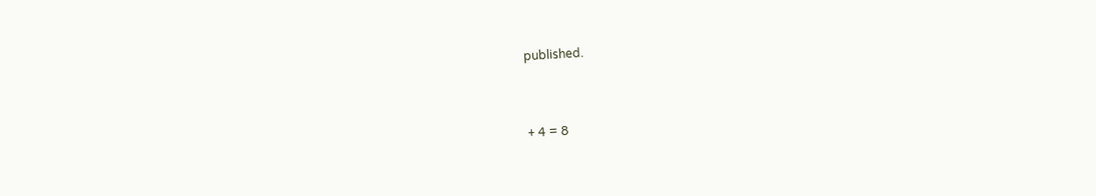published.


+ 4 = 8